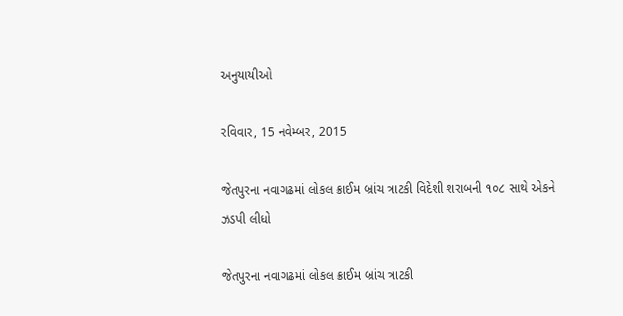અનુયાયીઓ

રવિવાર, 15 નવેમ્બર, 2015

જેતપુરના નવાગઢમાં લોકલ ક્રાઈમ બ્રાંચ ત્રાટકી વિદેશી શરાબની ૧૦૮ સાથે એકને ઝડપી લીધો

જેતપુરના નવાગઢમાં લોકલ ક્રાઈમ બ્રાંચ ત્રાટકી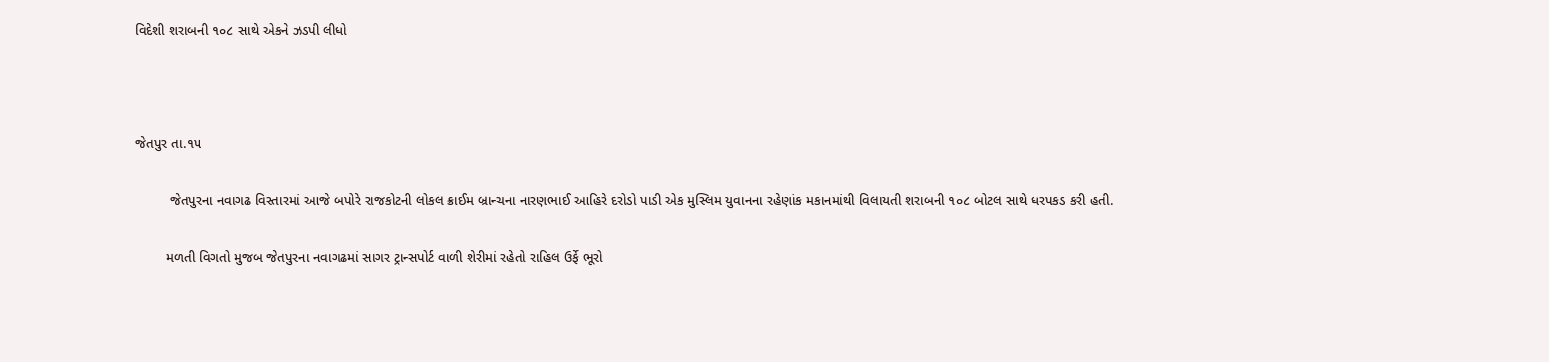વિદેશી શરાબની ૧૦૮ સાથે એકને ઝડપી લીધો



જેતપુર તા.૧૫

         જેતપુરના નવાગઢ વિસ્તારમાં આજે બપોરે રાજકોટની લોકલ ક્રાઈમ બ્રાન્ચના નારણભાઈ આહિરે દરોડો પાડી એક મુસ્લિમ યુવાનના રહેણાંક મકાનમાંથી વિલાયતી શરાબની ૧૦૮ બોટલ સાથે ધરપકડ કરી હતી.

        મળતી વિગતો મુજબ જેતપુરના નવાગઢમાં સાગર ટ્રાન્સપોર્ટ વાળી શેરીમાં રહેતો રાહિલ ઉર્ફે ભૂરો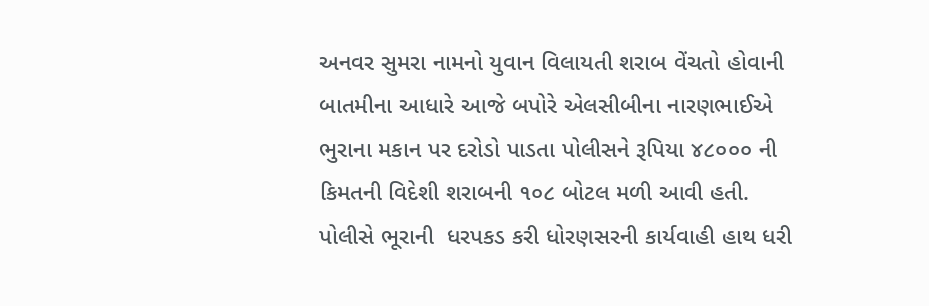અનવર સુમરા નામનો યુવાન વિલાયતી શરાબ વેંચતો હોવાની બાતમીના આધારે આજે બપોરે એલસીબીના નારણભાઈએ ભુરાના મકાન પર દરોડો પાડતા પોલીસને રૂપિયા ૪૮૦૦૦ ની કિમતની વિદેશી શરાબની ૧૦૮ બોટલ મળી આવી હતી. પોલીસે ભૂરાની  ધરપકડ કરી ધોરણસરની કાર્યવાહી હાથ ધરી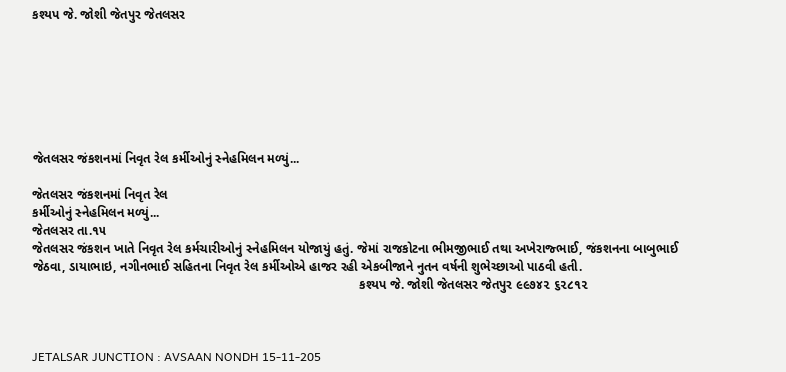કશ્યપ જે. જોશી જેતપુર જેતલસર







જેતલસર જંકશનમાં નિવૃત રેલ કર્મીઓનું સ્નેહમિલન મળ્યું...

જેતલસર જંકશનમાં નિવૃત રેલ
કર્મીઓનું સ્નેહમિલન મળ્યું...
જેતલસર તા.૧૫
જેતલસર જંકશન ખાતે નિવૃત રેલ કર્મચારીઓનું સ્નેહમિલન યોજાયું હતું. જેમાં રાજકોટના ભીમજીભાઈ તથા અખેરાજ્ભાઈ, જંકશનના બાબુભાઈ જેઠવા, ડાયાભાઇ, નગીનભાઈ સહિતના નિવૃત રેલ કર્મીઓએ હાજર રહી એકબીજાને નુતન વર્ષની શુભેચ્છાઓ પાઠવી હતી.
                                                                                           કશ્યપ જે. જોશી જેતલસર જેતપુર ૯૯૭૪૨ ૬૨૮૧૨



JETALSAR JUNCTION : AVSAAN NONDH 15-11-205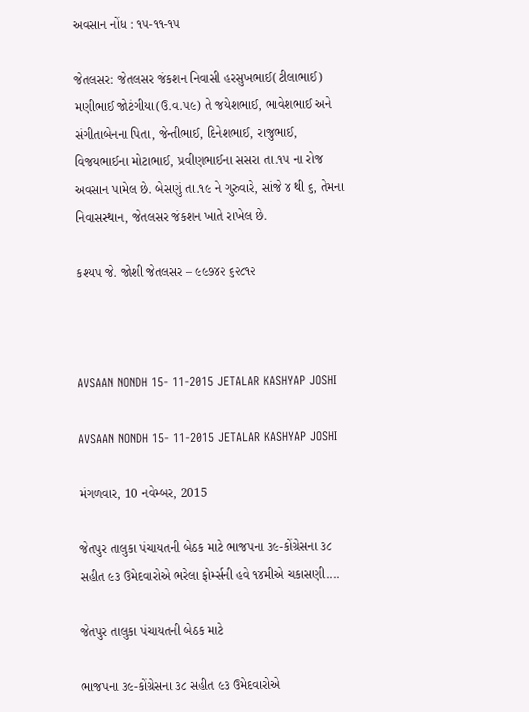અવસાન નોંધ : ૧૫-૧૧-૧૫

જેતલસર: જેતલસર જંકશન નિવાસી હરસુખભાઈ(ટીલાભાઈ) મણીભાઈ જોટંગીયા(ઉ.વ.૫૯) તે જયેશભાઈ, ભાવેશભાઈ અને સંગીતાબેનના પિતા, જેન્તીભાઈ, દિનેશભાઈ, રાજુભાઈ, વિજયભાઈના મોટાભાઈ, પ્રવીણભાઈના સસરા તા.૧૫ ના રોજ અવસાન પામેલ છે. બેસણું તા.૧૯ ને ગુરુવારે, સાંજે ૪ થી ૬, તેમના નિવાસસ્થાન, જેતલસર જંકશન ખાતે રાખેલ છે.

કશ્યપ જે. જોશી જેતલસર – ૯૯૭૪૨ ૬૨૮૧૨



AVSAAN NONDH 15- 11-2015 JETALAR KASHYAP JOSHI

AVSAAN NONDH 15- 11-2015 JETALAR KASHYAP JOSHI

મંગળવાર, 10 નવેમ્બર, 2015

જેતપુર તાલુકા પંચાયતની બેઠક માટે ભાજપના ૩૯-કોંગ્રેસના ૩૮ સહીત ૯૩ ઉમેદવારોએ ભરેલા ફોર્મ્સની હવે ૧૪મીએ ચકાસણી....

જેતપુર તાલુકા પંચાયતની બેઠક માટે

ભાજપના ૩૯-કોંગ્રેસના ૩૮ સહીત ૯૩ ઉમેદવારોએ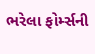ભરેલા ફોર્મ્સની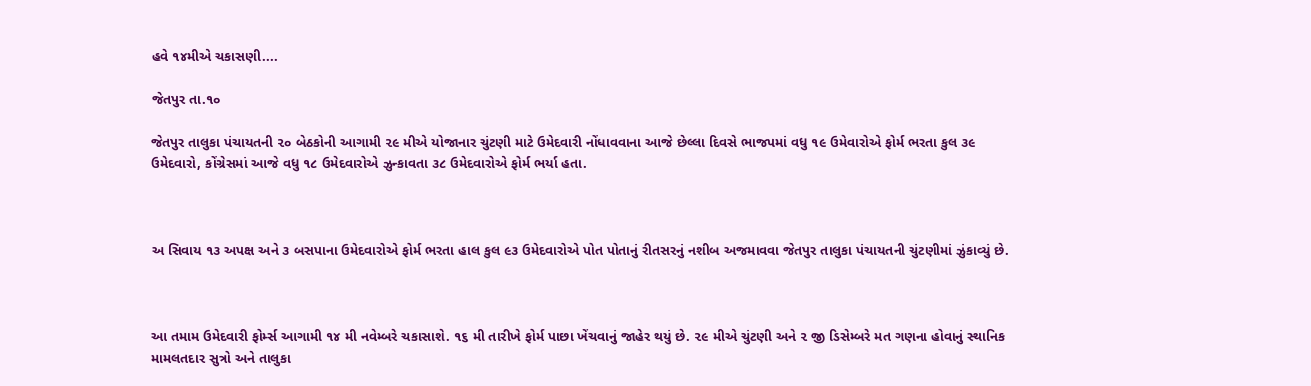હવે ૧૪મીએ ચકાસણી....

જેતપુર તા.૧૦

જેતપુર તાલુકા પંચાયતની ૨૦ બેઠકોની આગામી ૨૯ મીએ યોજાનાર ચુંટણી માટે ઉમેદવારી નોંધાવવાના આજે છેલ્લા દિવસે ભાજપમાં વધુ ૧૯ ઉમેવારોએ ફોર્મ ભરતા કુલ ૩૯ ઉમેદવારો, કોંગ્રેસમાં આજે વધુ ૧૮ ઉમેદવારોએ ઝુન્કાવતા ૩૮ ઉમેદવારોએ ફોર્મ ભર્યા હતા.



અ સિવાય ૧૩ અપક્ષ અને ૩ બસપાના ઉમેદવારોએ ફોર્મ ભરતા હાલ કુલ ૯૩ ઉમેદવારોએ પોત પોતાનું રીતસરનું નશીબ અજમાવવા જેતપુર તાલુકા પંચાયતની ચુંટણીમાં ઝુંકાવ્યું છે.



આ તમામ ઉમેદવારી ફોર્મ્સ આગામી ૧૪ મી નવેમ્બરે ચકાસાશે. ૧૬ મી તારીખે ફોર્મ પાછા ખેંચવાનું જાહેર થયું છે. ૨૯ મીએ ચુંટણી અને ૨ જી ડિસેમ્બરે મત ગણના હોવાનું સ્થાનિક મામલતદાર સુત્રો અને તાલુકા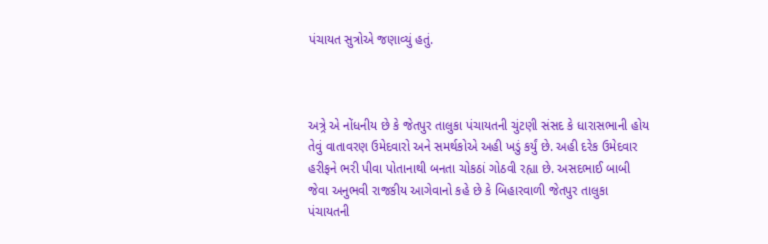પંચાયત સુત્રોએ જણાવ્યું હતું.



અત્ર્રે એ નોંધનીય છે કે જેતપુર તાલુકા પંચાયતની ચુંટણી સંસદ કે ધારાસભાની હોય તેવું વાતાવરણ ઉમેદવારો અને સમર્થકોએ અહી ખડું કર્યું છે. અહી દરેક ઉમેદવાર હરીફને ભરી પીવા પોતાનાથી બનતા ચોકઠાં ગોઠવી રહ્યા છે. અસદભાઈ બાબી જેવા અનુભવી રાજકીય આગેવાનો કહે છે કે બિહારવાળી જેતપુર તાલુકા પંચાયતની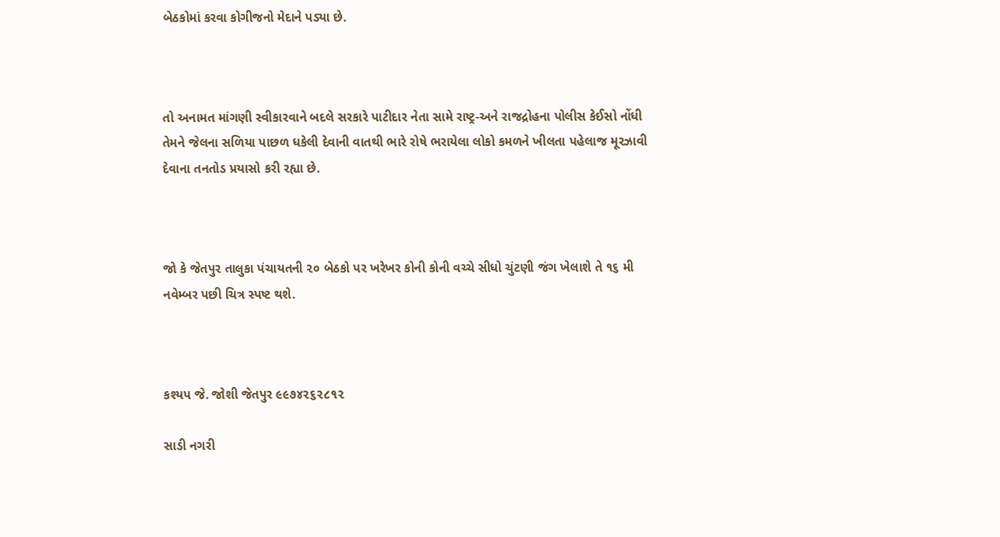બેઠકોમાં કરવા કોગીજનો મેદાને પડ્યા છે.



તો અનામત માંગણી સ્વીકારવાને બદલે સરકારે પાટીદાર નેતા સામે રાષ્ટ્ર-અને રાજદ્રોહના પોલીસ કેઈસો નોંધી તેમને જેલના સળિયા પાછળ ધકેલી દેવાની વાતથી ભારે રોષે ભરાયેલા લોકો કમળને ખીલતા પહેલાજ મૂરઝાવી દેવાના તનતોડ પ્રયાસો કરી રહ્યા છે.



જો કે જેતપુર તાલુકા પંચાયતની ૨૦ બેઠકો પર ખરેખર કોની કોની વચ્ચે સીધો ચુંટણી જંગ ખેલાશે તે ૧૬ મી નવેમ્બર પછી ચિત્ર સ્પષ્ટ થશે.



કશ્યપ જે. જોશી જેતપુર ૯૯૭૪૨૬૨૮૧૨

સાડી નગરી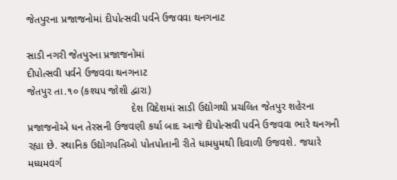જેતપુરના પ્રજાજનોમાં દીપોત્સવી પર્વને ઉજવવા થનગનાટ

સાડી નગરી જેતપુરના પ્રજાજનોમાં
દીપોત્સવી પર્વને ઉજવવા થનગનાટ
જેતપુર તા.૧૦ (કશ્યપ જોશી દ્વારા)
                                   દેશ વિદેશમાં સાડી ઉદ્યોગથી પ્રચલિત જેતપુર શહેરના પ્રજાજનોએ ધન તેરસની ઉજવણી કર્યા બાદ આજે દીપોત્સવી પર્વને ઉજવવા ભારે થનગની રહ્યા છે. સ્થાનિક ઉદ્યોગપતિઓ પોતપોતાની રીતે ધામધુમથી દિવાળી ઉજવશે. જયારે મધ્યમવર્ગ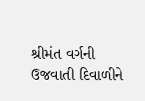શ્રીમંત વર્ગની ઉજવાતી દિવાળીને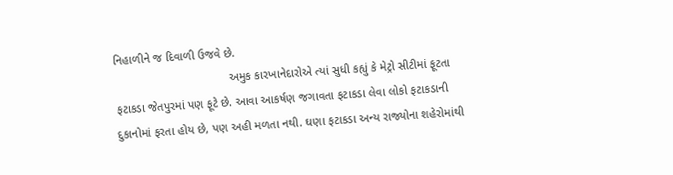નિહાળીને જ દિવાળી ઉજવે છે.
                                   અમુક કારખાનેદારોએ ત્યાં સુધી કહ્યું કે મેટ્રો સીટીમાં ફૂટતા ફટાકડા જેતપુરમાં પણ ફૂટે છે. આવા આકર્ષણ જગાવતા ફટાકડા લેવા લોકો ફટાકડાની દુકાનોમાં ફરતા હોય છે, પણ અહી મળતા નથી. ઘણા ફટાકડા અન્ય રાજ્યોના શહેરોમાંથી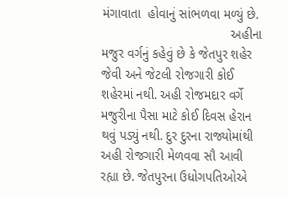મંગાવાતા  હોવાનું સાંભળવા મળ્યું છે.
                                    અહીના મજુર વર્ગનું કહેવું છે કે જેતપુર શહેર જેવી અને જેટલી રોજગારી કોઈ શહેરમાં નથી. અહી રોજમદાર વર્ગે મજુરીના પૈસા માટે કોઈ દિવસ હેરાન થવું પડ્યું નથી. દુર દુરના રાજ્યોમાંથી અહી રોજગારી મેળવવા સૌ આવી રહ્યા છે. જેતપુરના ઉધોગપતિઓએ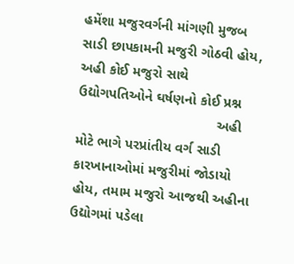હમેંશા મજુરવર્ગની માંગણી મુજબ સાડી છાપકામની મજુરી ગોઠવી હોય, અહી કોઈ મજુરો સાથે ઉદ્યોગપતિઓને ઘર્ષણનો કોઈ પ્રશ્ન
                                    અહી મોટે ભાગે પરપ્રાંતીય વર્ગ સાડી કારખાનાઓમાં મજુરીમાં જોડાયો હોય, તમામ મજુરો આજથી અહીના ઉદ્યોગમાં પડેલા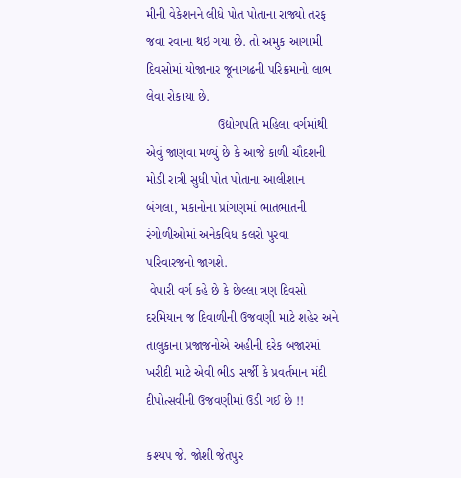મીની વેકેશનને લીધે પોત પોતાના રાજ્યો તરફ જવા રવાના થઇ ગયા છે. તો અમુક આગામી દિવસોમાં યોજાનાર જૂનાગઢની પરિક્રમાનો લાભ લેવા રોકાયા છે.
                    ઉદ્યોગપતિ મહિલા વર્ગમાંથી એવું જાણવા મળ્યું છે કે આજે કાળી ચૌદશની મોડી રાત્રી સુધી પોત પોતાના આલીશાન બંગલા, મકાનોના પ્રાંગણમાં ભાતભાતની રંગોળીઓમાં અનેકવિધ કલરો પુરવા પરિવારજનો જાગશે.
 વેપારી વર્ગ કહે છે કે છેલ્લા ત્રણ દિવસો દરમિયાન જ દિવાળીની ઉજવણી માટે શહેર અને તાલુકાના પ્રજાજનોએ અહીની દરેક બજારમાં ખરીદી માટે એવી ભીડ સર્જી કે પ્રવર્તમાન મંદી દીપોત્સવીની ઉજવણીમાં ઉડી ગઈ છે !!

કશ્યપ જે. જોશી જેતપુર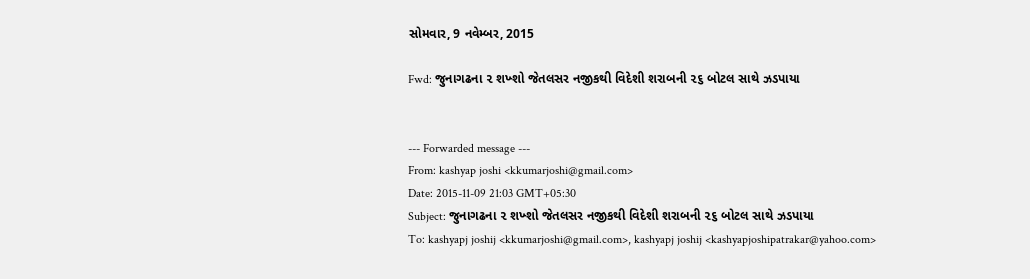સોમવાર, 9 નવેમ્બર, 2015

Fwd: જુનાગઢના ૨ શખ્શો જેતલસર નજીકથી વિદેશી શરાબની ૨૬ બોટલ સાથે ઝડપાયા


--- Forwarded message ---
From: kashyap joshi <kkumarjoshi@gmail.com>
Date: 2015-11-09 21:03 GMT+05:30
Subject: જુનાગઢના ૨ શખ્શો જેતલસર નજીકથી વિદેશી શરાબની ૨૬ બોટલ સાથે ઝડપાયા
To: kashyapj joshij <kkumarjoshi@gmail.com>, kashyapj joshij <kashyapjoshipatrakar@yahoo.com>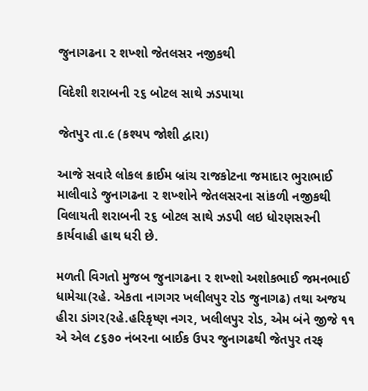જુનાગઢના ૨ શખ્શો જેતલસર નજીકથી

વિદેશી શરાબની ૨૬ બોટલ સાથે ઝડપાયા

જેતપુર તા.૯ (કશ્યપ જોશી દ્વારા)

આજે સવારે લોકલ ક્રાઈમ બ્રાંચ રાજકોટના જમાદાર ભુરાભાઈ માલીવાડે જુનાગઢના ૨ શખ્શોને જેતલસરના સાંકળી નજીકથી વિલાયતી શરાબની ૨૬ બોટલ સાથે ઝડપી લઇ ધોરણસરની કાર્યવાહી હાથ ધરી છે.

મળતી વિગતો મુજબ જુનાગઢના ૨ શખ્શો અશોકભાઈ જમનભાઈ ધામેચા(રહે. એકતા નાગગર ખલીલપુર રોડ જુનાગઢ) તથા અજય હીરા ડાંગર(રહે.હરિકૃષ્ણ નગર, ખલીલપુર રોડ, એમ બંને જીજે ૧૧ એ એલ ૮૬૭૦ નંબરના બાઈક ઉપર જુનાગઢથી જેતપુર તરફ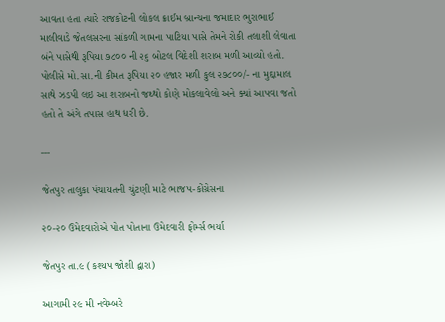આવતા હતા ત્યારે રાજકોટની લોકલ ક્રાઈમ બ્રાન્ચના જમાદાર ભુરાભાઈ માલીવાડે જેતલસરના સાંકળી ગામના પાટિયા પાસે તેમને રોકી તલાશી લેવાતા બંને પાસેથી રૂપિયા ૭૮૦૦ ની ૨૬ બોટલ વિદેશી શરાબ મળી આવ્યો હતો. પોલીસે મો.સા.ની કીમત રૂપિયા ૨૦ હજાર મળી કુલ ૨૭૮૦૦/- ના મુદ્દામાલ સાથે ઝડપી લઇ આ શરાબનો જથ્થો કોણે મોકલાવેલો અને ક્યાં આપવા જતો હતો તે અંગે તપાસ હાથ ધરી છે.

---

જેતપુર તાલુકા પંચાયતની ચુંટણી માટે ભાજપ-કોંગ્રેસના

૨૦-૨૦ ઉમેદવારોએ પોત પોતાના ઉમેદવારી ફોર્મ્સ ભર્યા

જેતપુર તા.૯ (કશ્યપ જોશી દ્વારા)

આગામી ૨૯ મી નવેમ્બરે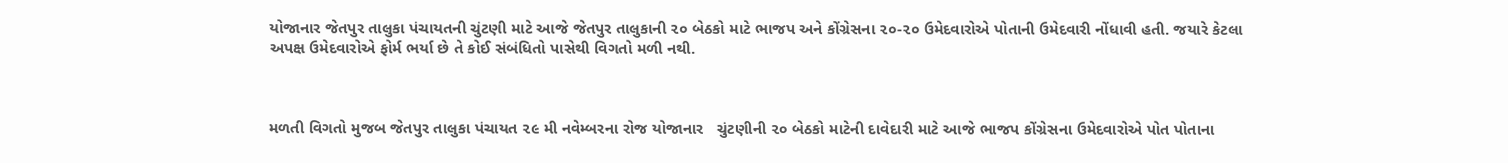યોજાનાર જેતપુર તાલુકા પંચાયતની ચુંટણી માટે આજે જેતપુર તાલુકાની ૨૦ બેઠકો માટે ભાજપ અને કોંગ્રેસના ૨૦-૨૦ ઉમેદવારોએ પોતાની ઉમેદવારી નોંધાવી હતી. જયારે કેટલા અપક્ષ ઉમેદવારોએ ફોર્મ ભર્યા છે તે કોઈ સંબંધિતો પાસેથી વિગતો મળી નથી.



મળતી વિગતો મુજબ જેતપુર તાલુકા પંચાયત ૨૯ મી નવેમ્બરના રોજ યોજાનાર   ચુંટણીની ૨૦ બેઠકો માટેની દાવેદારી માટે આજે ભાજપ કોંગ્રેસના ઉમેદવારોએ પોત પોતાના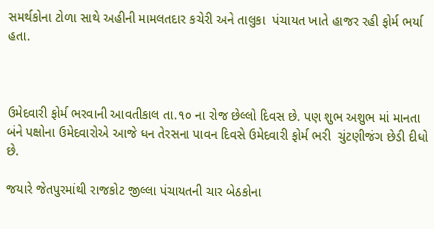સમર્થકોના ટોળા સાથે અહીની મામલતદાર કચેરી અને તાલુકા  પંચાયત ખાતે હાજર રહી ફોર્મ ભર્યા હતા.



ઉમેદવારી ફોર્મ ભરવાની આવતીકાલ તા.૧૦ ના રોજ છેલ્લો દિવસ છે. પણ શુભ અશુભ માં માનતા બંને પક્ષોના ઉમેદવારોએ આજે ધન તેરસના પાવન દિવસે ઉમેદવારી ફોર્મ ભરી  ચુંટણીજંગ છેડી દીધો છે.

જયારે જેતપુરમાંથી રાજકોટ જીલ્લા પંચાયતની ચાર બેઠકોના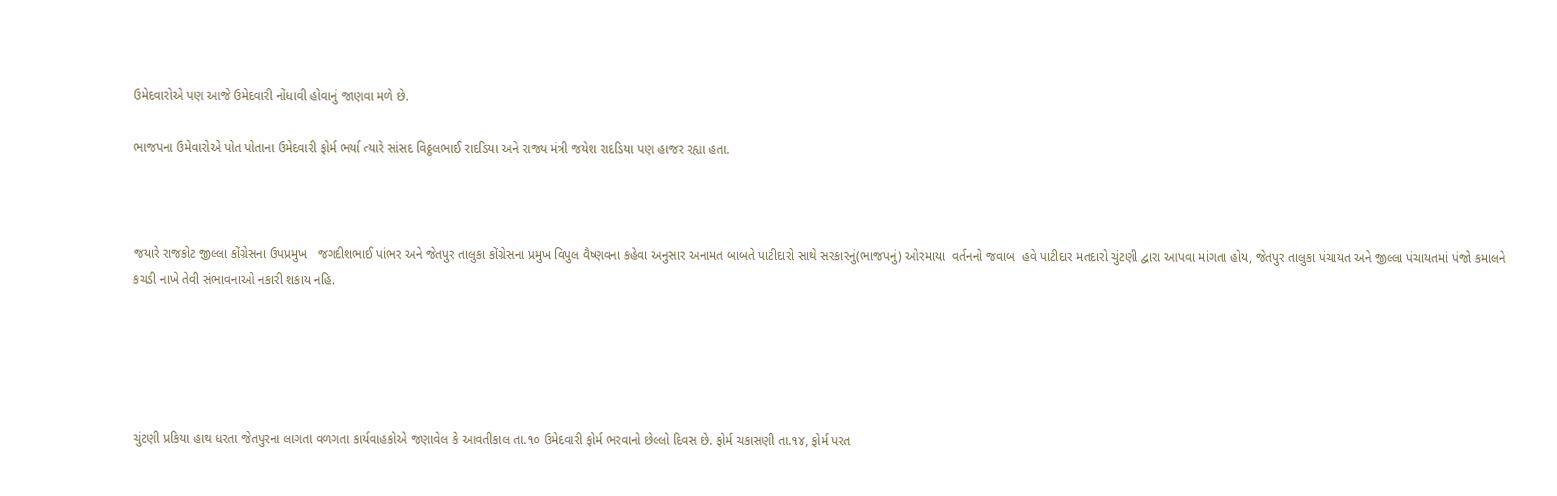ઉમેદવારોએ પણ આજે ઉમેદવારી નોંધાવી હોવાનું જાણવા મળે છે.

ભાજપના ઉમેવારોએ પોત પોતાના ઉમેદવારી ફોર્મ ભર્યા ત્યારે સાંસદ વિઠ્ઠલભાઈ રાદડિયા અને રાજ્ય મંત્રી જયેશ રાદડિયા પણ હાજર રહ્યા હતા.



જયારે રાજકોટ જીલ્લા કોંગ્રેસના ઉપપ્રમુખ   જગદીશભાઈ પાંભર અને જેતપુર તાલુકા કોંગ્રેસના પ્રમુખ વિપુલ વૈષ્ણવના કહેવા અનુસાર અનામત બાબતે પાટીદારો સાથે સરકારનું(ભાજપનું) ઓરમાયા  વર્તનનો જવાબ  હવે પાટીદાર મતદારો ચુંટણી દ્વારા આપવા માંગતા હોય, જેતપુર તાલુકા પંચાયત અને જીલ્લા પંચાયતમાં પંજો કમાલને કચડી નાખે તેવી સંભાવનાઓ નકારી શકાય નહિ.





ચુંટણી પ્રકિયા હાથ ધરતા જેતપુરના લાગતા વળગતા કાર્યવાહકોએ જણાવેલ કે આવતીકાલ તા.૧૦ ઉમેદવારી ફોર્મ ભરવાનો છેલ્લો દિવસ છે. ફોર્મ ચકાસણી તા.૧૪, ફોર્મ પરત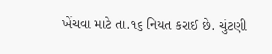ખેંચવા માટે તા.૧૬ નિયત કરાઈ છે. ચુંટણી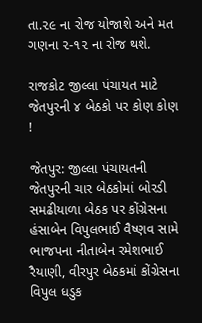તા.૨૯ ના રોજ યોજાશે અને મત ગણના ૨-૧૨ ના રોજ થશે.

રાજકોટ જીલ્લા પંચાયત માટે જેતપુરની ૪ બેઠકો પર કોણ કોણ !

જેતપુર: જીલ્લા પંચાયતની જેતપુરની ચાર બેઠકોમાં બોરડી સમઢીયાળા બેઠક પર કોંગ્રેસના હંસાબેન વિપુલભાઈ વૈષ્ણવ સામે ભાજપના નીતાબેન રમેશભાઈ રૈયાણી, વીરપુર બેઠકમાં કોંગ્રેસના વિપુલ ધડુક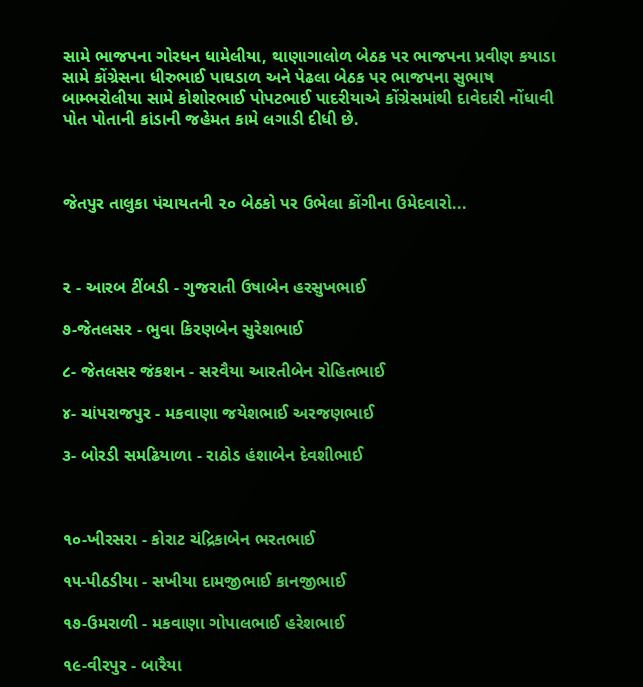સામે ભાજપના ગોરધન ધામેલીયા, થાણાગાલોળ બેઠક પર ભાજપના પ્રવીણ કયાડા સામે કોંગ્રેસના ધીરુભાઈ પાઘડાળ અને પેઢલા બેઠક પર ભાજપના સુભાષ બામ્ભરોલીયા સામે કોશોરભાઈ પોપટભાઈ પાદરીયાએ કોંગ્રેસમાંથી દાવેદારી નોંધાવી પોત પોતાની કાંડાની જહેમત કામે લગાડી દીધી છે.



જેતપુર તાલુકા પંચાયતની ૨૦ બેઠકો પર ઉભેલા કોંગીના ઉમેદવારો...



૨ - આરબ ટીંબડી - ગુજરાતી ઉષાબેન હરસુખભાઈ

૭-જેતલસર - ભુવા કિરણબેન સુરેશભાઈ

૮- જેતલસર જંકશન - સરવૈયા આરતીબેન રોહિતભાઈ

૪- ચાંપરાજપુર - મકવાણા જયેશભાઈ અરજણભાઈ

૩- બોરડી સમઢિયાળા - રાઠોડ હંશાબેન દેવશીભાઈ



૧૦-ખીરસરા - કોરાટ ચંદ્રિકાબેન ભરતભાઈ

૧૫-પીઠડીયા - સખીયા દામજીભાઈ કાનજીભાઈ

૧૭-ઉમરાળી - મકવાણા ગોપાલભાઈ હરેશભાઈ

૧૯-વીરપુર - બારૈયા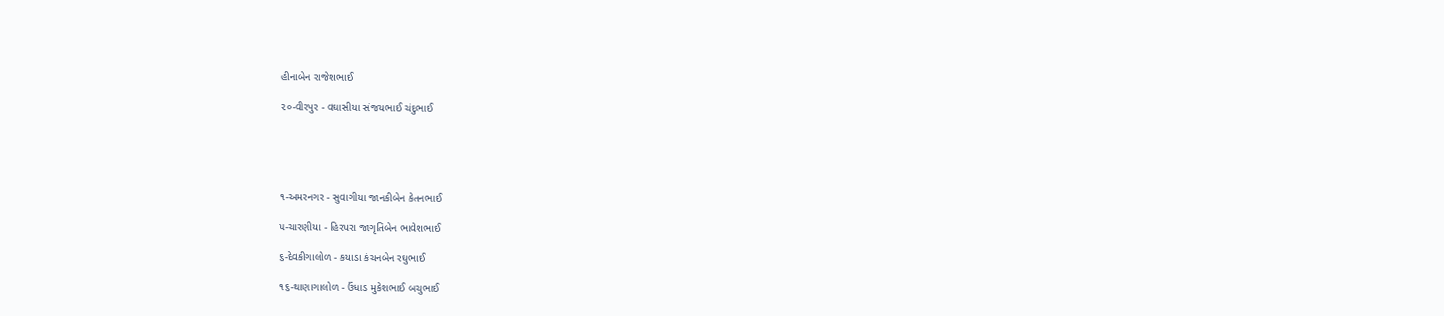હીનાબેન રાજેશભાઈ

૨૦-વીરપુર - વઘાસીયા સંજયભાઈ ચંદુભાઈ





૧-અમરનગર - સુવાગીયા જાનકીબેન કેતનભાઈ

૫-ચારણીયા - હિરપરા જાગૃતિબેન ભાવેશભાઈ

૬-દેવકીગાલોળ - કયાડા કંચનબેન રઘુભાઈ

૧૬-થાણાગાલોળ - ઉંધાડ મુકેશભાઈ બચુભાઈ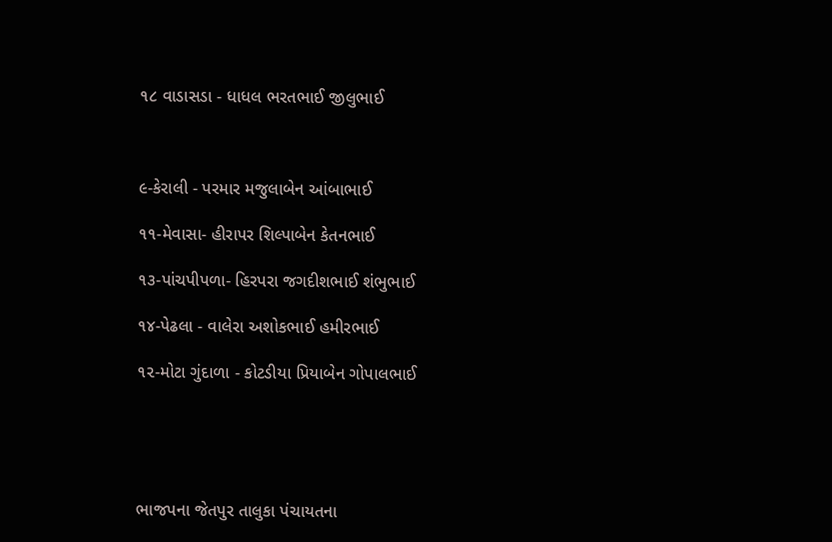૧૮ વાડાસડા - ધાધલ ભરતભાઈ જીલુભાઈ



૯-કેરાલી - પરમાર મજુલાબેન આંબાભાઈ

૧૧-મેવાસા- હીરાપર શિલ્પાબેન કેતનભાઈ

૧૩-પાંચપીપળા- હિરપરા જગદીશભાઈ શંભુભાઈ

૧૪-પેઢલા - વાલેરા અશોકભાઈ હમીરભાઈ

૧૨-મોટા ગુંદાળા - કોટડીયા પ્રિયાબેન ગોપાલભાઈ





ભાજપના જેતપુર તાલુકા પંચાયતના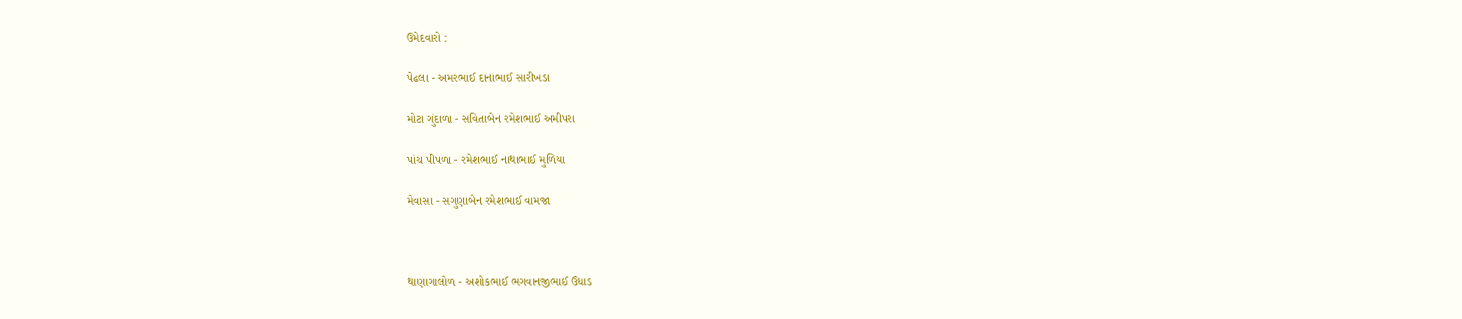ઉમેદવારો :

પેઢલા - અમરભાઈ દાનાભાઈ સારીખડા

મોટા ગુંદાળા - સવિતાબેન રમેશભાઈ અમીપરા

પાંચ પીપળા - રમેશભાઈ નાથાભાઈ મુળિયા

મેવાસા - સગુણાબેન રમેશભાઈ વામજા



થાણાગાલોળ - અશોકભાઈ ભગવાનજીભાઈ ઉંધાડ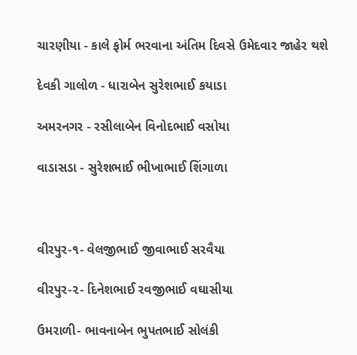ચારણીયા - કાલે ફોર્મ ભરવાના અંતિમ દિવસે ઉમેદવાર જાહેર થશે

દેવકી ગાલોળ - ધારાબેન સુરેશભાઈ કયાડા

અમરનગર - રસીલાબેન વિનોદભાઈ વસોયા

વાડાસડા - સુરેશભાઈ ભીખાભાઈ શિંગાળા



વીરપુર-૧- વેલજીભાઈ જીવાભાઈ સરવૈયા

વીરપુર-૨- દિનેશભાઈ રવજીભાઈ વઘાસીયા

ઉમરાળી- ભાવનાબેન ભુપતભાઈ સોલંકી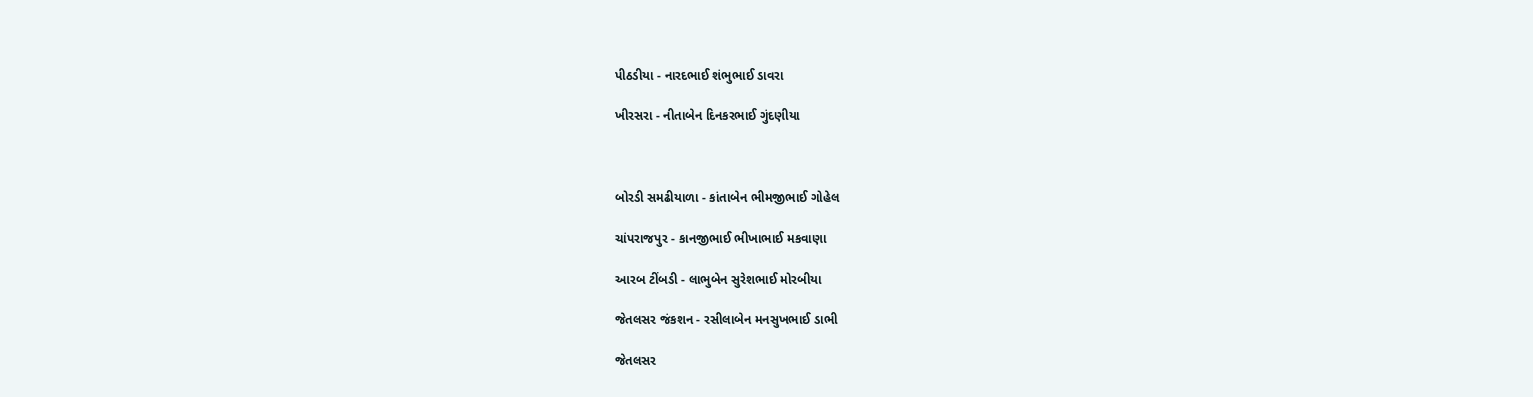પીઠડીયા - નારદભાઈ શંભુભાઈ ડાવરા

ખીરસરા - નીતાબેન દિનકરભાઈ ગુંદણીયા



બોરડી સમઢીયાળા - કાંતાબેન ભીમજીભાઈ ગોહેલ

ચાંપરાજપુર - કાનજીભાઈ ભીખાભાઈ મકવાણા

આરબ ટીંબડી - લાભુબેન સુરેશભાઈ મોરબીયા

જેતલસર જંકશન - રસીલાબેન મનસુખભાઈ ડાભી

જેતલસર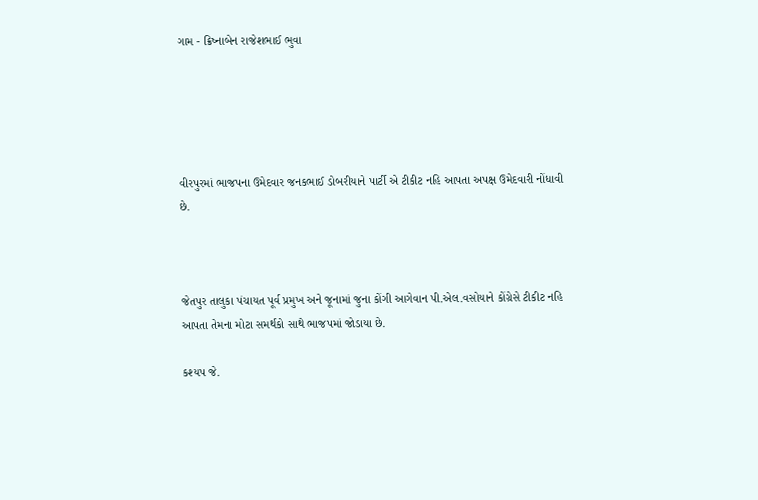ગામ - ક્રિષ્નાબેન રાજેશભાઈ ભુવા





વીરપુરમાં ભાજપના ઉમેદવાર જનકભાઈ ડોબરીયાને પાર્ટી એ ટીકીટ નહિ આપતા અપક્ષ ઉમેદવારી નોંધાવી છે.



જેતપુર તાલુકા પંચાયત પૂર્વ પ્રમુખ અને જૂનામાં જુના કોંગી આગેવાન પી.એલ.વસોયાને કોંગ્રેસે ટીકીટ નહિ આપતા તેમના મોટા સમર્થકો સાથે ભાજપમાં જોડાયા છે.

કશ્યપ જે.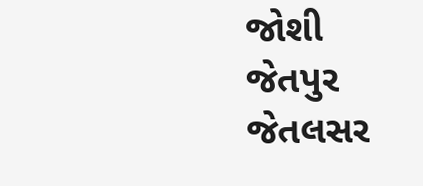જોશી જેતપુર જેતલસર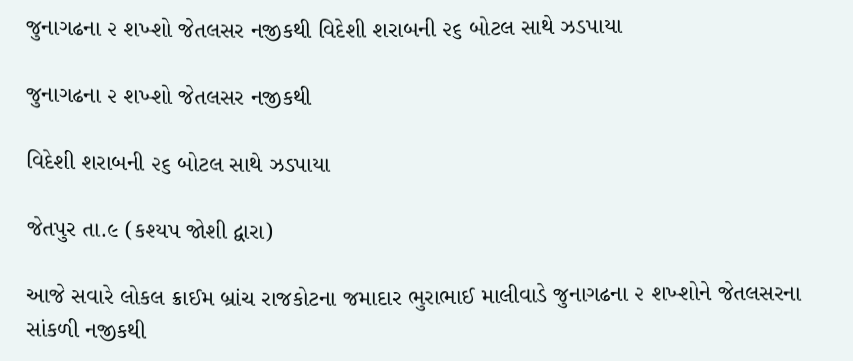જુનાગઢના ૨ શખ્શો જેતલસર નજીકથી વિદેશી શરાબની ૨૬ બોટલ સાથે ઝડપાયા

જુનાગઢના ૨ શખ્શો જેતલસર નજીકથી

વિદેશી શરાબની ૨૬ બોટલ સાથે ઝડપાયા

જેતપુર તા.૯ (કશ્યપ જોશી દ્વારા)

આજે સવારે લોકલ ક્રાઈમ બ્રાંચ રાજકોટના જમાદાર ભુરાભાઈ માલીવાડે જુનાગઢના ૨ શખ્શોને જેતલસરના સાંકળી નજીકથી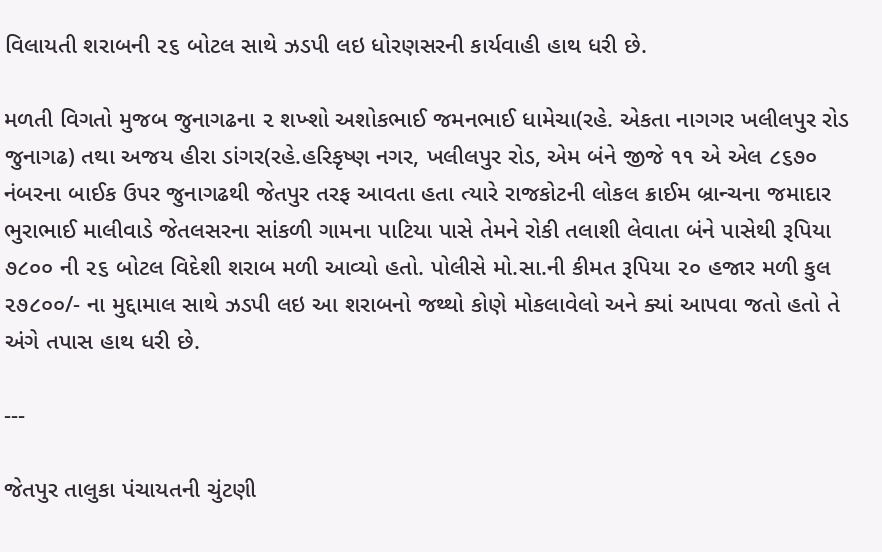વિલાયતી શરાબની ૨૬ બોટલ સાથે ઝડપી લઇ ધોરણસરની કાર્યવાહી હાથ ધરી છે.

મળતી વિગતો મુજબ જુનાગઢના ૨ શખ્શો અશોકભાઈ જમનભાઈ ધામેચા(રહે. એકતા નાગગર ખલીલપુર રોડ જુનાગઢ) તથા અજય હીરા ડાંગર(રહે.હરિકૃષ્ણ નગર, ખલીલપુર રોડ, એમ બંને જીજે ૧૧ એ એલ ૮૬૭૦ નંબરના બાઈક ઉપર જુનાગઢથી જેતપુર તરફ આવતા હતા ત્યારે રાજકોટની લોકલ ક્રાઈમ બ્રાન્ચના જમાદાર ભુરાભાઈ માલીવાડે જેતલસરના સાંકળી ગામના પાટિયા પાસે તેમને રોકી તલાશી લેવાતા બંને પાસેથી રૂપિયા ૭૮૦૦ ની ૨૬ બોટલ વિદેશી શરાબ મળી આવ્યો હતો. પોલીસે મો.સા.ની કીમત રૂપિયા ૨૦ હજાર મળી કુલ ૨૭૮૦૦/- ના મુદ્દામાલ સાથે ઝડપી લઇ આ શરાબનો જથ્થો કોણે મોકલાવેલો અને ક્યાં આપવા જતો હતો તે અંગે તપાસ હાથ ધરી છે.

---

જેતપુર તાલુકા પંચાયતની ચુંટણી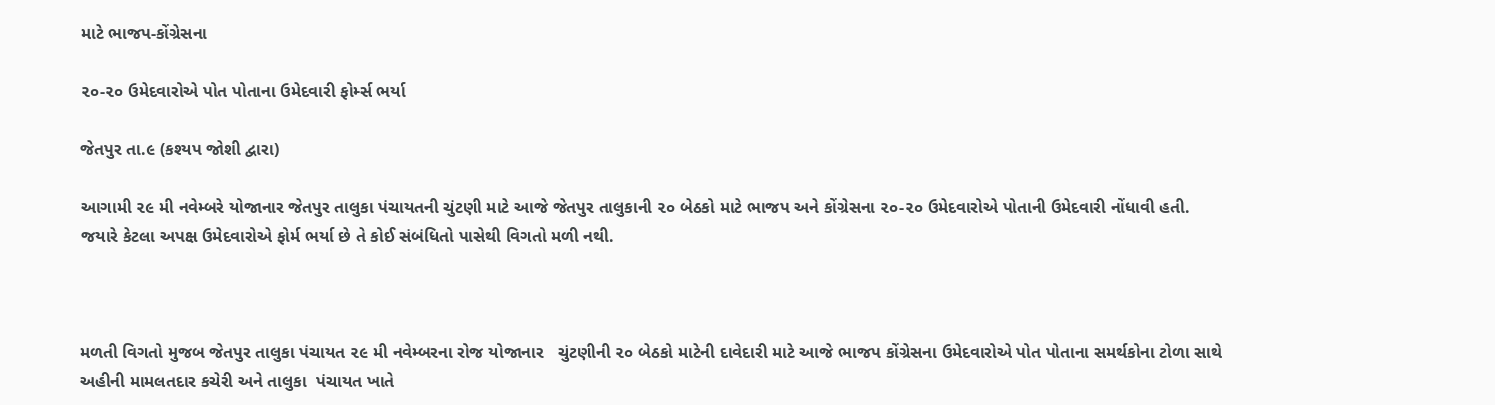માટે ભાજપ-કોંગ્રેસના

૨૦-૨૦ ઉમેદવારોએ પોત પોતાના ઉમેદવારી ફોર્મ્સ ભર્યા

જેતપુર તા.૯ (કશ્યપ જોશી દ્વારા)

આગામી ૨૯ મી નવેમ્બરે યોજાનાર જેતપુર તાલુકા પંચાયતની ચુંટણી માટે આજે જેતપુર તાલુકાની ૨૦ બેઠકો માટે ભાજપ અને કોંગ્રેસના ૨૦-૨૦ ઉમેદવારોએ પોતાની ઉમેદવારી નોંધાવી હતી. જયારે કેટલા અપક્ષ ઉમેદવારોએ ફોર્મ ભર્યા છે તે કોઈ સંબંધિતો પાસેથી વિગતો મળી નથી.



મળતી વિગતો મુજબ જેતપુર તાલુકા પંચાયત ૨૯ મી નવેમ્બરના રોજ યોજાનાર   ચુંટણીની ૨૦ બેઠકો માટેની દાવેદારી માટે આજે ભાજપ કોંગ્રેસના ઉમેદવારોએ પોત પોતાના સમર્થકોના ટોળા સાથે અહીની મામલતદાર કચેરી અને તાલુકા  પંચાયત ખાતે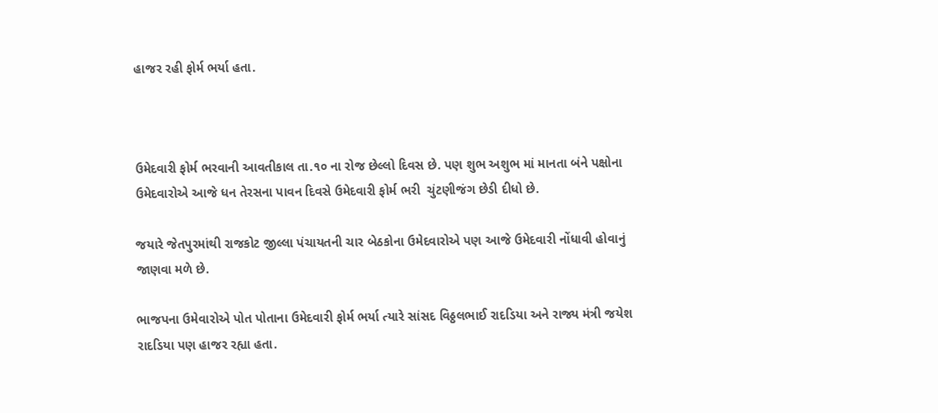હાજર રહી ફોર્મ ભર્યા હતા.



ઉમેદવારી ફોર્મ ભરવાની આવતીકાલ તા.૧૦ ના રોજ છેલ્લો દિવસ છે. પણ શુભ અશુભ માં માનતા બંને પક્ષોના ઉમેદવારોએ આજે ધન તેરસના પાવન દિવસે ઉમેદવારી ફોર્મ ભરી  ચુંટણીજંગ છેડી દીધો છે.

જયારે જેતપુરમાંથી રાજકોટ જીલ્લા પંચાયતની ચાર બેઠકોના ઉમેદવારોએ પણ આજે ઉમેદવારી નોંધાવી હોવાનું જાણવા મળે છે.

ભાજપના ઉમેવારોએ પોત પોતાના ઉમેદવારી ફોર્મ ભર્યા ત્યારે સાંસદ વિઠ્ઠલભાઈ રાદડિયા અને રાજ્ય મંત્રી જયેશ રાદડિયા પણ હાજર રહ્યા હતા.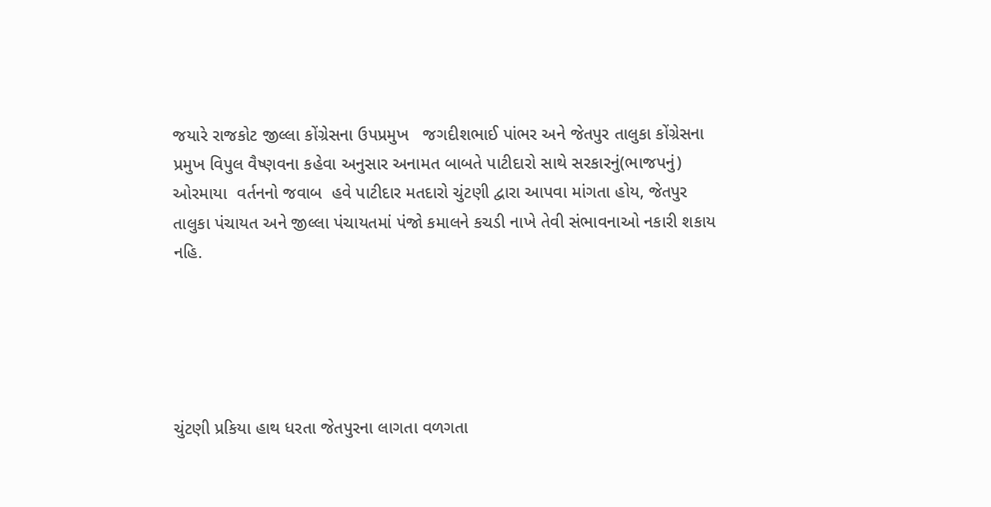જયારે રાજકોટ જીલ્લા કોંગ્રેસના ઉપપ્રમુખ   જગદીશભાઈ પાંભર અને જેતપુર તાલુકા કોંગ્રેસના પ્રમુખ વિપુલ વૈષ્ણવના કહેવા અનુસાર અનામત બાબતે પાટીદારો સાથે સરકારનું(ભાજપનું) ઓરમાયા  વર્તનનો જવાબ  હવે પાટીદાર મતદારો ચુંટણી દ્વારા આપવા માંગતા હોય, જેતપુર તાલુકા પંચાયત અને જીલ્લા પંચાયતમાં પંજો કમાલને કચડી નાખે તેવી સંભાવનાઓ નકારી શકાય નહિ.





ચુંટણી પ્રકિયા હાથ ધરતા જેતપુરના લાગતા વળગતા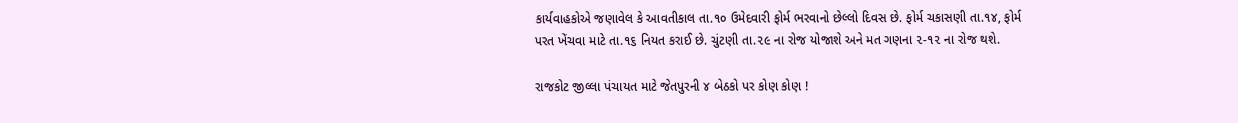કાર્યવાહકોએ જણાવેલ કે આવતીકાલ તા.૧૦ ઉમેદવારી ફોર્મ ભરવાનો છેલ્લો દિવસ છે. ફોર્મ ચકાસણી તા.૧૪, ફોર્મ પરત ખેંચવા માટે તા.૧૬ નિયત કરાઈ છે. ચુંટણી તા.૨૯ ના રોજ યોજાશે અને મત ગણના ૨-૧૨ ના રોજ થશે.

રાજકોટ જીલ્લા પંચાયત માટે જેતપુરની ૪ બેઠકો પર કોણ કોણ !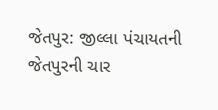જેતપુર: જીલ્લા પંચાયતની જેતપુરની ચાર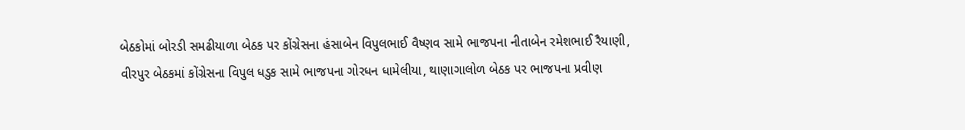બેઠકોમાં બોરડી સમઢીયાળા બેઠક પર કોંગ્રેસના હંસાબેન વિપુલભાઈ વૈષ્ણવ સામે ભાજપના નીતાબેન રમેશભાઈ રૈયાણી, વીરપુર બેઠકમાં કોંગ્રેસના વિપુલ ધડુક સામે ભાજપના ગોરધન ધામેલીયા, થાણાગાલોળ બેઠક પર ભાજપના પ્રવીણ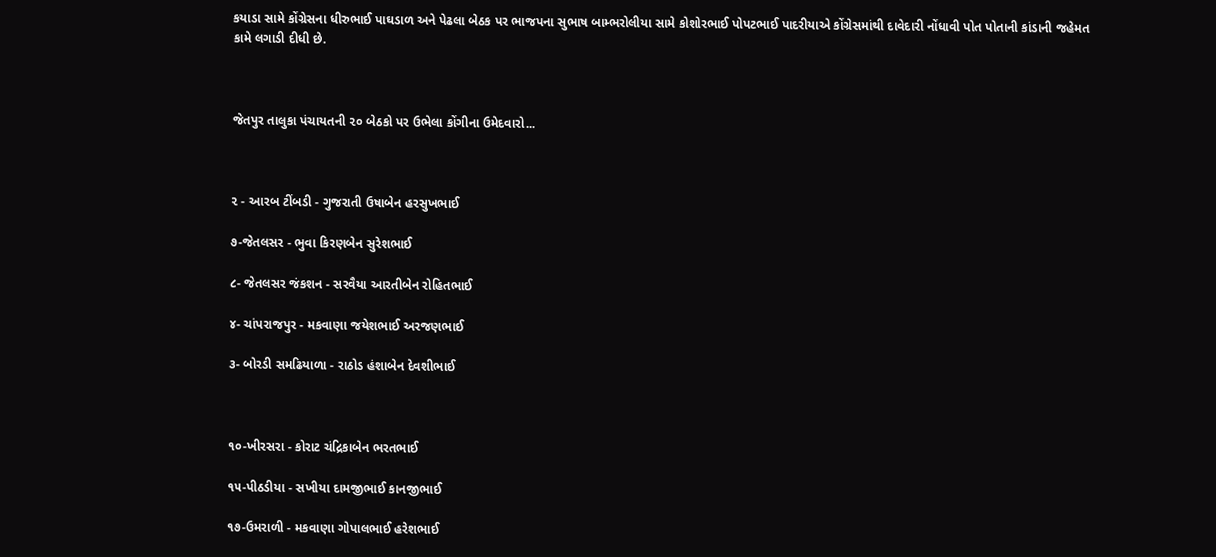કયાડા સામે કોંગ્રેસના ધીરુભાઈ પાઘડાળ અને પેઢલા બેઠક પર ભાજપના સુભાષ બામ્ભરોલીયા સામે કોશોરભાઈ પોપટભાઈ પાદરીયાએ કોંગ્રેસમાંથી દાવેદારી નોંધાવી પોત પોતાની કાંડાની જહેમત કામે લગાડી દીધી છે.



જેતપુર તાલુકા પંચાયતની ૨૦ બેઠકો પર ઉભેલા કોંગીના ઉમેદવારો...



૨ - આરબ ટીંબડી - ગુજરાતી ઉષાબેન હરસુખભાઈ

૭-જેતલસર - ભુવા કિરણબેન સુરેશભાઈ

૮- જેતલસર જંકશન - સરવૈયા આરતીબેન રોહિતભાઈ

૪- ચાંપરાજપુર - મકવાણા જયેશભાઈ અરજણભાઈ

૩- બોરડી સમઢિયાળા - રાઠોડ હંશાબેન દેવશીભાઈ



૧૦-ખીરસરા - કોરાટ ચંદ્રિકાબેન ભરતભાઈ

૧૫-પીઠડીયા - સખીયા દામજીભાઈ કાનજીભાઈ

૧૭-ઉમરાળી - મકવાણા ગોપાલભાઈ હરેશભાઈ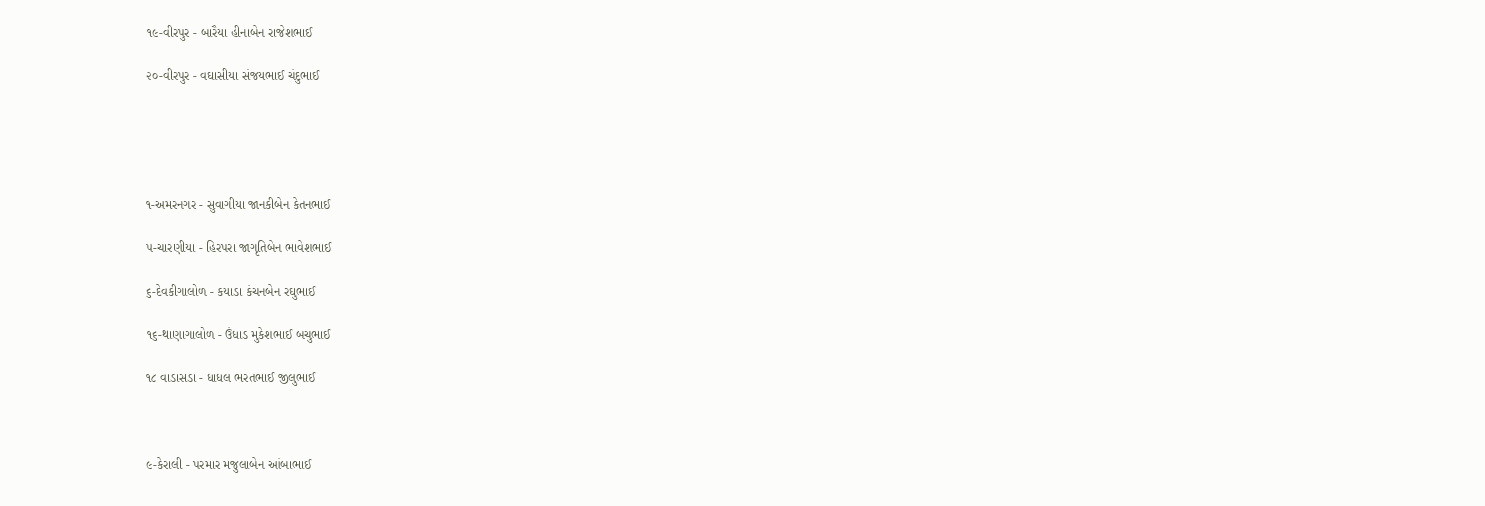૧૯-વીરપુર - બારૈયા હીનાબેન રાજેશભાઈ

૨૦-વીરપુર - વઘાસીયા સંજયભાઈ ચંદુભાઈ





૧-અમરનગર - સુવાગીયા જાનકીબેન કેતનભાઈ

૫-ચારણીયા - હિરપરા જાગૃતિબેન ભાવેશભાઈ

૬-દેવકીગાલોળ - કયાડા કંચનબેન રઘુભાઈ

૧૬-થાણાગાલોળ - ઉંધાડ મુકેશભાઈ બચુભાઈ

૧૮ વાડાસડા - ધાધલ ભરતભાઈ જીલુભાઈ



૯-કેરાલી - પરમાર મજુલાબેન આંબાભાઈ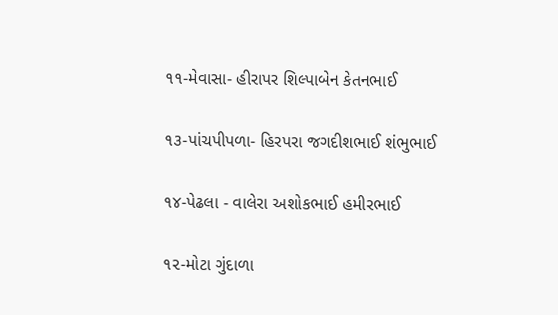૧૧-મેવાસા- હીરાપર શિલ્પાબેન કેતનભાઈ

૧૩-પાંચપીપળા- હિરપરા જગદીશભાઈ શંભુભાઈ

૧૪-પેઢલા - વાલેરા અશોકભાઈ હમીરભાઈ

૧૨-મોટા ગુંદાળા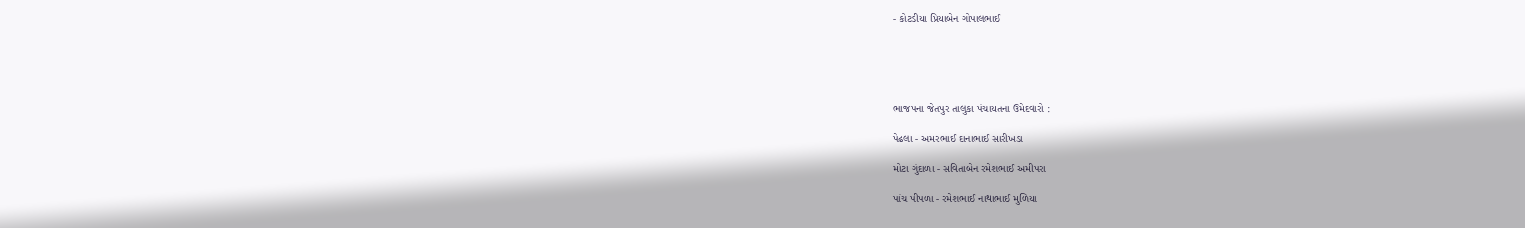- કોટડીયા પ્રિયાબેન ગોપાલભાઈ





ભાજપના જેતપુર તાલુકા પંચાયતના ઉમેદવારો :

પેઢલા - અમરભાઈ દાનાભાઈ સારીખડા

મોટા ગુંદાળા - સવિતાબેન રમેશભાઈ અમીપરા

પાંચ પીપળા - રમેશભાઈ નાથાભાઈ મુળિયા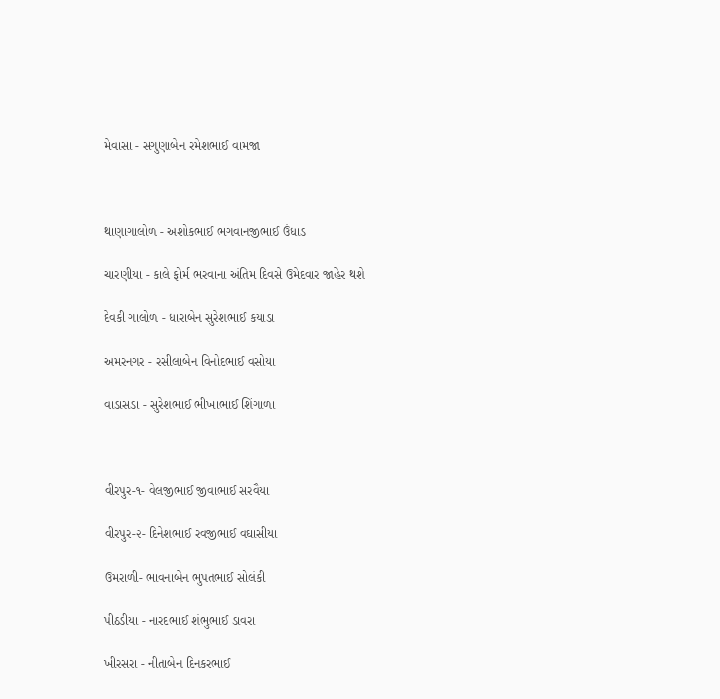મેવાસા - સગુણાબેન રમેશભાઈ વામજા



થાણાગાલોળ - અશોકભાઈ ભગવાનજીભાઈ ઉંધાડ

ચારણીયા - કાલે ફોર્મ ભરવાના અંતિમ દિવસે ઉમેદવાર જાહેર થશે

દેવકી ગાલોળ - ધારાબેન સુરેશભાઈ કયાડા

અમરનગર - રસીલાબેન વિનોદભાઈ વસોયા

વાડાસડા - સુરેશભાઈ ભીખાભાઈ શિંગાળા



વીરપુર-૧- વેલજીભાઈ જીવાભાઈ સરવૈયા

વીરપુર-૨- દિનેશભાઈ રવજીભાઈ વઘાસીયા

ઉમરાળી- ભાવનાબેન ભુપતભાઈ સોલંકી

પીઠડીયા - નારદભાઈ શંભુભાઈ ડાવરા

ખીરસરા - નીતાબેન દિનકરભાઈ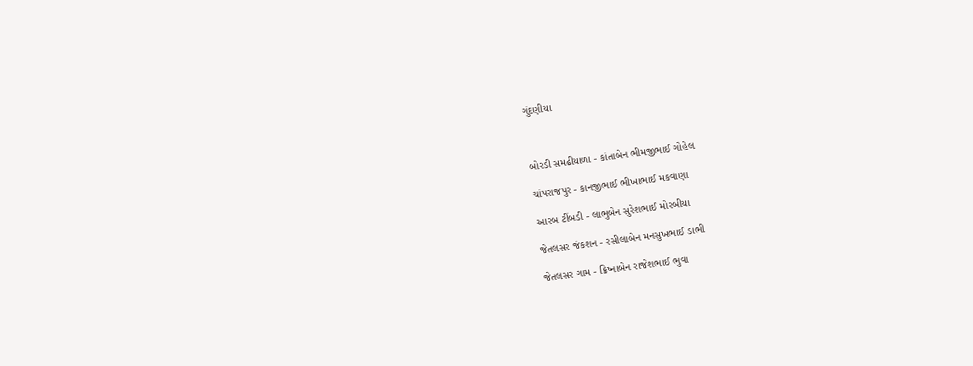ગુંદણીયા



બોરડી સમઢીયાળા - કાંતાબેન ભીમજીભાઈ ગોહેલ

ચાંપરાજપુર - કાનજીભાઈ ભીખાભાઈ મકવાણા

આરબ ટીંબડી - લાભુબેન સુરેશભાઈ મોરબીયા

જેતલસર જંકશન - રસીલાબેન મનસુખભાઈ ડાભી

જેતલસર ગામ - ક્રિષ્નાબેન રાજેશભાઈ ભુવા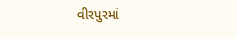વીરપુરમાં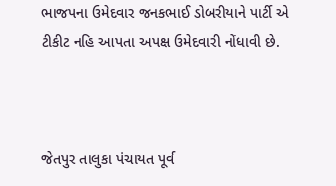ભાજપના ઉમેદવાર જનકભાઈ ડોબરીયાને પાર્ટી એ ટીકીટ નહિ આપતા અપક્ષ ઉમેદવારી નોંધાવી છે.



જેતપુર તાલુકા પંચાયત પૂર્વ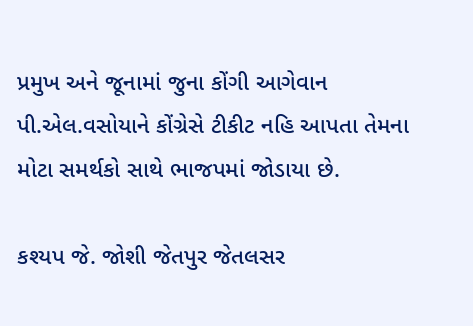પ્રમુખ અને જૂનામાં જુના કોંગી આગેવાન પી.એલ.વસોયાને કોંગ્રેસે ટીકીટ નહિ આપતા તેમના મોટા સમર્થકો સાથે ભાજપમાં જોડાયા છે.

કશ્યપ જે. જોશી જેતપુર જેતલસર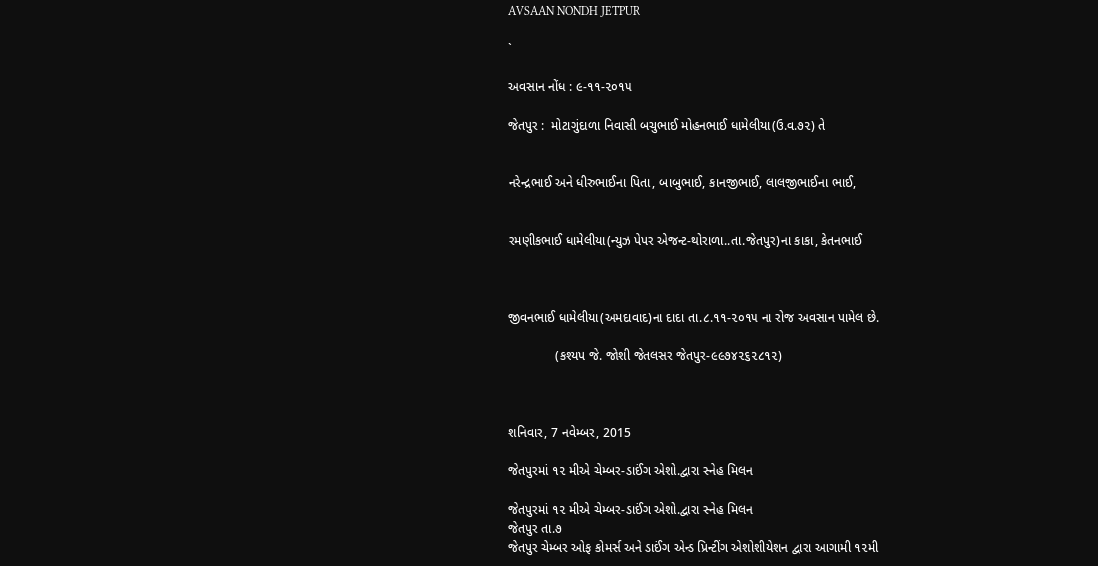AVSAAN NONDH JETPUR

`

અવસાન નોંધ : ૯-૧૧-૨૦૧૫

જેતપુર :  મોટાગુંદાળા નિવાસી બચુભાઈ મોહનભાઈ ધામેલીયા(ઉ.વ.૭૨) તે


નરેન્દ્રભાઈ અને ધીરુભાઈના પિતા, બાબુભાઈ, કાનજીભાઈ, લાલજીભાઈના ભાઈ,


રમણીકભાઈ ધામેલીયા(ન્યુઝ પેપર એજન્ટ-થોરાળા..તા.જેતપુર)ના કાકા, કેતનભાઈ



જીવનભાઈ ધામેલીયા(અમદાવાદ)ના દાદા તા.૮.૧૧-૨૦૧૫ ના રોજ અવસાન પામેલ છે.

             (કશ્યપ જે. જોશી જેતલસર જેતપુર-૯૯૭૪૨૬૨૮૧૨)



શનિવાર, 7 નવેમ્બર, 2015

જેતપુરમાં ૧૨ મીએ ચેમ્બર-ડાઈંગ એશો.દ્વારા સ્નેહ મિલન

જેતપુરમાં ૧૨ મીએ ચેમ્બર-ડાઈંગ એશો.દ્વારા સ્નેહ મિલન
જેતપુર તા.૭
જેતપુર ચેમ્બર ઓફ કોમર્સ અને ડાઈંગ એન્ડ પ્રિન્ટીંગ એશોશીયેશન દ્વારા આગામી ૧૨મી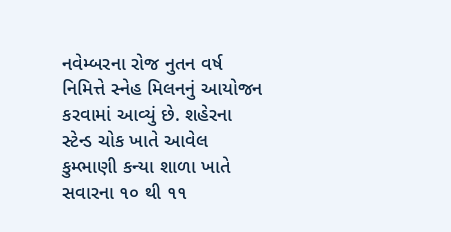નવેમ્બરના રોજ નુતન વર્ષ નિમિત્તે સ્નેહ મિલનનું આયોજન કરવામાં આવ્યું છે. શહેરના સ્ટેન્ડ ચોક ખાતે આવેલ કુમ્ભાણી કન્યા શાળા ખાતે સવારના ૧૦ થી ૧૧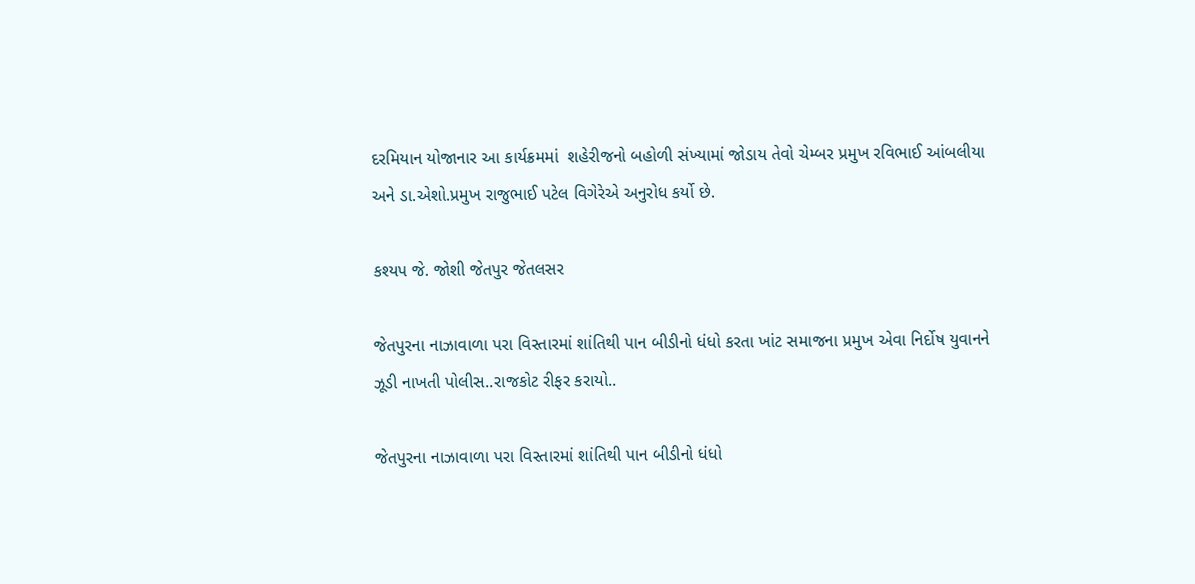દરમિયાન યોજાનાર આ કાર્યક્રમમાં  શહેરીજનો બહોળી સંખ્યામાં જોડાય તેવો ચેમ્બર પ્રમુખ રવિભાઈ આંબલીયા અને ડા.એશો.પ્રમુખ રાજુભાઈ પટેલ વિગેરેએ અનુરોધ કર્યો છે.

કશ્યપ જે. જોશી જેતપુર જેતલસર

જેતપુરના નાઝાવાળા પરા વિસ્તારમાં શાંતિથી પાન બીડીનો ધંધો કરતા ખાંટ સમાજના પ્રમુખ એવા નિર્દોષ યુવાનને ઝૂડી નાખતી પોલીસ..રાજકોટ રીફર કરાયો..

જેતપુરના નાઝાવાળા પરા વિસ્તારમાં શાંતિથી પાન બીડીનો ધંધો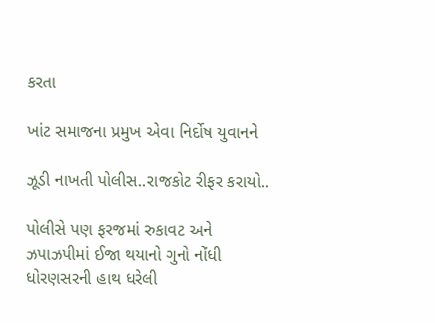કરતા

ખાંટ સમાજના પ્રમુખ એવા નિર્દોષ યુવાનને

ઝૂડી નાખતી પોલીસ..રાજકોટ રીફર કરાયો..

પોલીસે પણ ફરજમાં રુકાવટ અને ઝપાઝપીમાં ઈજા થયાનો ગુનો નોંધી ધોરણસરની હાથ ધરેલી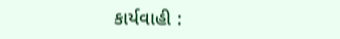કાર્યવાહી :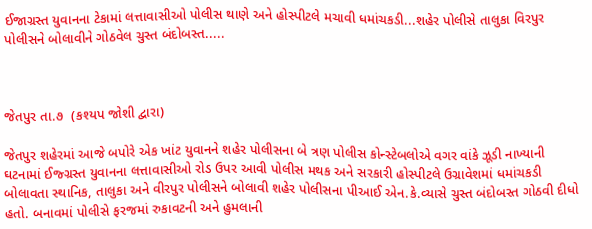ઈજાગ્રસ્ત યુવાનના ટેકામાં લત્તાવાસીઓ પોલીસ થાણે અને હોસ્પીટલે મચાવી ધમાંચકડી...શહેર પોલીસે તાલુકા વિરપુર પોલીસને બોલાવીને ગોઠવેલ ચુસ્ત બંદોબસ્ત.....



જેતપુર તા.૭  (કશ્યપ જોશી દ્વારા)

જેતપુર શહેરમાં આજે બપોરે એક ખાંટ યુવાનને શહેર પોલીસના બે ત્રણ પોલીસ કોન્સ્ટેબલોએ વગર વાંકે ઝૂડી નાખ્યાની ઘટનામાં ઈજ્ગ્રસ્ત યુવાનના લત્તાવાસીઓ રોડ ઉપર આવી પોલીસ મથક અને સરકારી હોસ્પીટલે ઉગ્રાવેશમાં ધમાંચકડી બોલાવતા સ્થાનિક, તાલુકા અને વીરપુર પોલીસને બોલાવી શહેર પોલીસના પીઆઈ એન.કે.વ્યાસે ચુસ્ત બંદોબસ્ત ગોઠવી દીધો હતો. બનાવમાં પોલીસે ફરજમાં રુકાવટની અને હુમલાની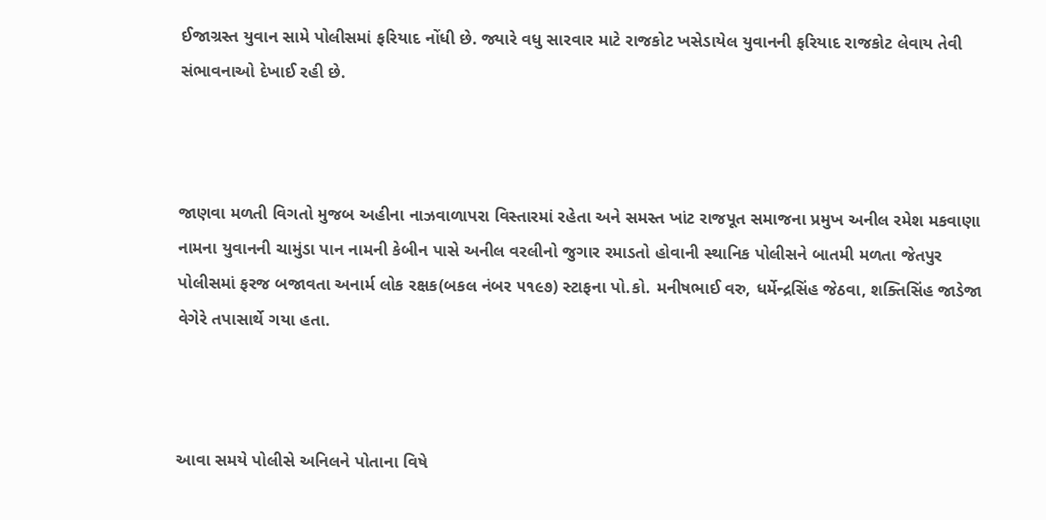ઈજાગ્રસ્ત યુવાન સામે પોલીસમાં ફરિયાદ નોંધી છે. જ્યારે વધુ સારવાર માટે રાજકોટ ખસેડાયેલ યુવાનની ફરિયાદ રાજકોટ લેવાય તેવી સંભાવનાઓ દેખાઈ રહી છે.



જાણવા મળતી વિગતો મુજબ અહીના નાઝવાળાપરા વિસ્તારમાં રહેતા અને સમસ્ત ખાંટ રાજપૂત સમાજના પ્રમુખ અનીલ રમેશ મકવાણા નામના યુવાનની ચામુંડા પાન નામની કેબીન પાસે અનીલ વરલીનો જુગાર રમાડતો હોવાની સ્થાનિક પોલીસને બાતમી મળતા જેતપુર પોલીસમાં ફરજ બજાવતા અનાર્મ લોક રક્ષક(બકલ નંબર ૫૧૯૭) સ્ટાફના પો.કો. મનીષભાઈ વરુ, ધર્મેન્દ્રસિંહ જેઠવા, શક્તિસિંહ જાડેજા વેગેરે તપાસાર્થે ગયા હતા.



આવા સમયે પોલીસે અનિલને પોતાના વિષે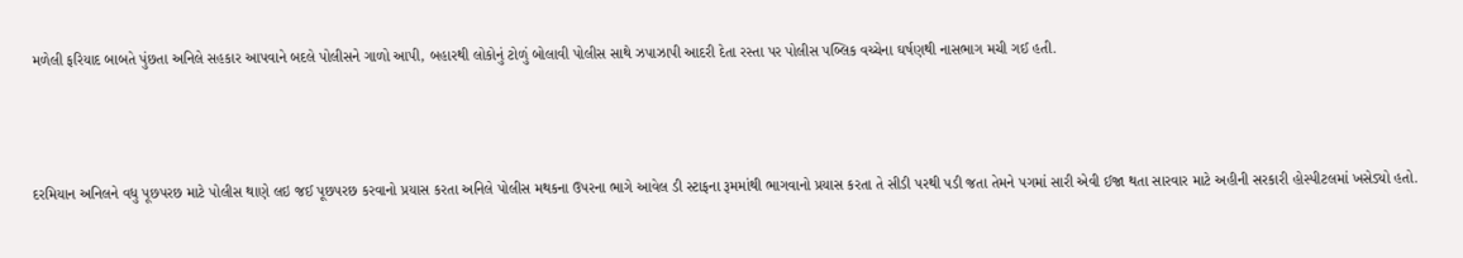મળેલી ફરિયાદ બાબતે પુંછતા અનિલે સહકાર આપવાને બદલે પોલીસને ગાળો આપી, બહારથી લોકોનું ટોળું બોલાવી પોલીસ સાથે ઝપાઝાપી આદરી દેતા રસ્તા પર પોલીસ પબ્લિક વચ્ચેના ઘર્ષણથી નાસભાગ મચી ગઈ હતી.



દરમિયાન અનિલને વધુ પૂછપરછ માટે પોલીસ થાણે લઇ જઈ પૂછપરછ કરવાનો પ્રયાસ કરતા અનિલે પોલીસ મથકના ઉપરના ભાગે આવેલ ડી સ્ટાફના રૂમમાંથી ભાગવાનો પ્રયાસ કરતા તે સીડી પરથી પડી જતા તેમને પગમાં સારી એવી ઈજા થતા સારવાર માટે અહીની સરકારી હોસ્પીટલમાં ખસેડ્યો હતો.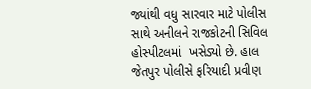જ્યાંથી વધુ સારવાર માટે પોલીસ સાથે અનીલને રાજકોટની સિવિલ હોસ્પીટલમાં  ખસેડ્યો છે. હાલ જેતપુર પોલીસે ફરિયાદી પ્રવીણ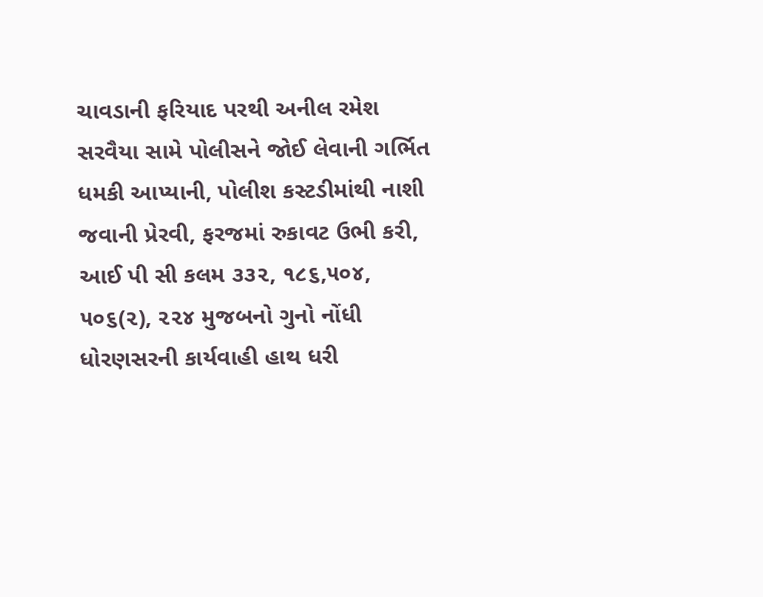ચાવડાની ફરિયાદ પરથી અનીલ રમેશ સરવૈયા સામે પોલીસને જોઈ લેવાની ગર્ભિત ધમકી આપ્યાની, પોલીશ કસ્ટડીમાંથી નાશી જવાની પ્રેરવી, ફરજમાં રુકાવટ ઉભી કરી, આઈ પી સી કલમ ૩૩૨, ૧૮૬,૫૦૪, ૫૦૬(૨), ૨૨૪ મુજબનો ગુનો નોંધી ધોરણસરની કાર્યવાહી હાથ ધરી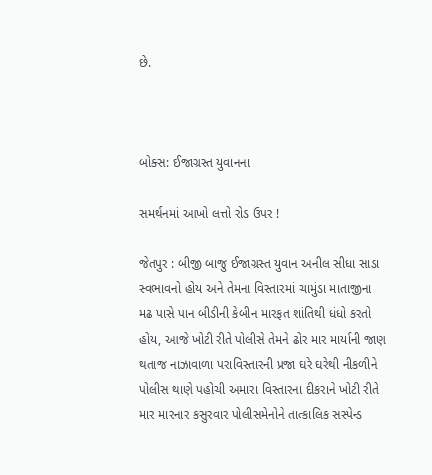છે.



બોક્સ: ઈજાગ્રસ્ત યુવાનના

સમર્થનમાં આખો લત્તો રોડ ઉપર !

જેતપુર : બીજી બાજુ ઈજાગ્રસ્ત યુવાન અનીલ સીધા સાડા સ્વભાવનો હોય અને તેમના વિસ્તારમાં ચામુંડા માતાજીના મઢ પાસે પાન બીડીની કેબીન મારફત શાંતિથી ધંધો કરતો હોય, આજે ખોટી રીતે પોલીસે તેમને ઢોર માર માર્યાની જાણ થતાજ નાઝાવાળા પરાવિસ્તારની પ્રજા ઘરે ઘરેથી નીકળીને પોલીસ થાણે પહોચી અમારા વિસ્તારના દીકરાને ખોટી રીતે માર મારનાર કસુરવાર પોલીસમેનોને તાત્કાલિક સસ્પેન્ડ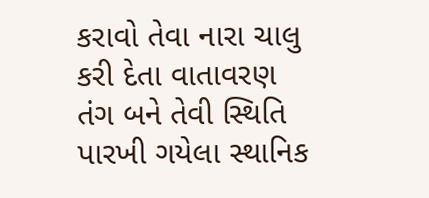કરાવો તેવા નારા ચાલુ કરી દેતા વાતાવરણ તંગ બને તેવી સ્થિતિ પારખી ગયેલા સ્થાનિક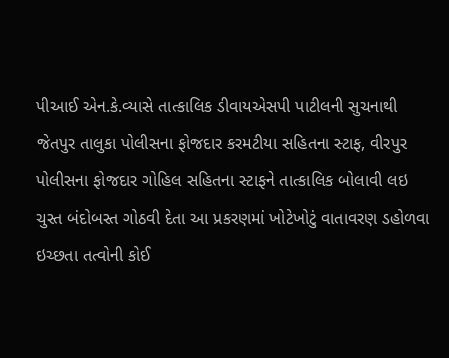પીઆઈ એન.કે.વ્યાસે તાત્કાલિક ડીવાયએસપી પાટીલની સુચનાથી જેતપુર તાલુકા પોલીસના ફોજદાર કરમટીયા સહિતના સ્ટાફ, વીરપુર પોલીસના ફોજદાર ગોહિલ સહિતના સ્ટાફને તાત્કાલિક બોલાવી લઇ ચુસ્ત બંદોબસ્ત ગોઠવી દેતા આ પ્રકરણમાં ખોટેખોટું વાતાવરણ ડહોળવા ઇચ્છતા તત્વોની કોઈ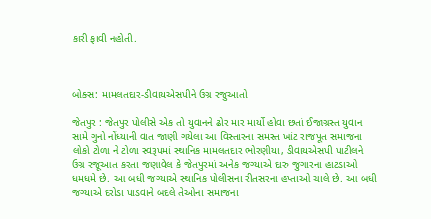કારી ફાવી નહોતી.



બોક્સ: મામલતદાર-ડીવાયએસપીને ઉગ્ર રજુઆતો

જેતપુર : જેતપુર પોલીસે એક તો યુવાનને ઢોર માર માર્યો હોવા છતાં ઈજાગ્રસ્ત યુવાન સામે ગુનો નોંધ્યાની વાત જાણી ગયેલા આ વિસ્તારના સમસ્ત ખાંટ રાજપૂત સમાજના લોકો ટોળા ને ટોળા સ્વરૂપમાં સ્થાનિક મામલતદાર ભોરણીયા, ડીવાયએસપી પાટીલને ઉગ્ર રજૂઆત કરતા જણાવેલ કે જેતપુરમાં અનેક જગ્યાએ દારુ જુગારના હાટડાઓ ધમધમે છે. આ બધી જગ્યાએ સ્થાનિક પોલીસના રીતસરના હપ્તાઓ ચાલે છે. આ બધી જગ્યાએ દરોડા પાડવાને બદલે તેઓના સમાજના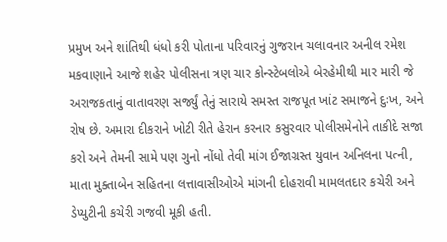પ્રમુખ અને શાંતિથી ધંધો કરી પોતાના પરિવારનું ગુજરાન ચલાવનાર અનીલ રમેશ મકવાણાને આજે શહેર પોલીસના ત્રણ ચાર કોન્સ્ટેબલોએ બેરહેમીથી માર મારી જે અરાજકતાનું વાતાવરણ સર્જ્યું તેનું સારાયે સમસ્ત રાજપૂત ખાંટ સમાજને દુઃખ, અને રોષ છે. અમારા દીકરાને ખોટી રીતે હેરાન કરનાર કસુરવાર પોલીસમેનોને તાકીદે સજા કરો અને તેમની સામે પણ ગુનો નોંધો તેવી માંગ ઈજાગ્રસ્ત યુવાન અનિલના પત્ની, માતા મુક્તાબેન સહિતના લત્તાવાસીઓએ માંગની દોહરાવી મામલતદાર કચેરી અને ડેપ્યુટીની કચેરી ગજવી મૂકી હતી.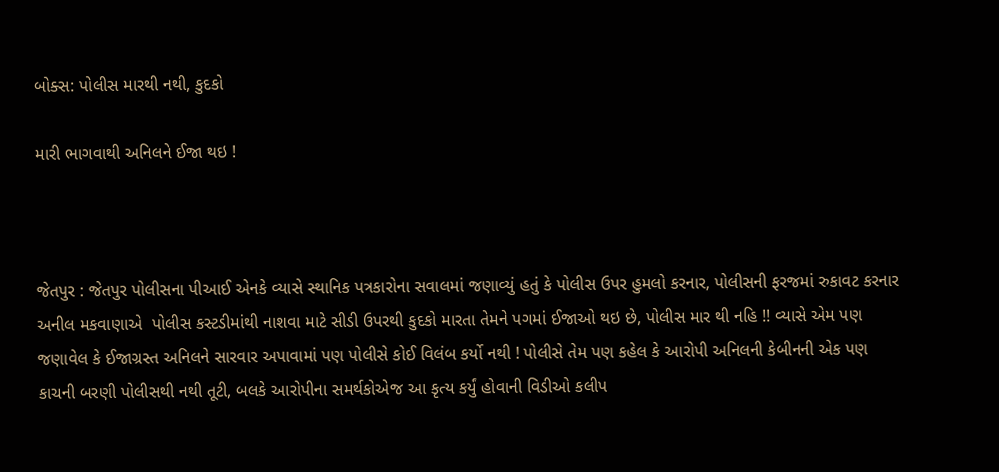બોક્સ: પોલીસ મારથી નથી, કુદકો

મારી ભાગવાથી અનિલને ઈજા થઇ !



જેતપુર : જેતપુર પોલીસના પીઆઈ એનકે વ્યાસે સ્થાનિક પત્રકારોના સવાલમાં જણાવ્યું હતું કે પોલીસ ઉપર હુમલો કરનાર, પોલીસની ફરજમાં રુકાવટ કરનાર અનીલ મકવાણાએ  પોલીસ કસ્ટડીમાંથી નાશવા માટે સીડી ઉપરથી કુદકો મારતા તેમને પગમાં ઈજાઓ થઇ છે, પોલીસ માર થી નહિ !! વ્યાસે એમ પણ જણાવેલ કે ઈજાગ્રસ્ત અનિલને સારવાર અપાવામાં પણ પોલીસે કોઈ વિલંબ કર્યો નથી ! પોલીસે તેમ પણ કહેલ કે આરોપી અનિલની કેબીનની એક પણ કાચની બરણી પોલીસથી નથી તૂટી, બલકે આરોપીના સમર્થકોએજ આ કૃત્ય કર્યું હોવાની વિડીઓ કલીપ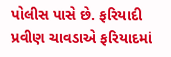પોલીસ પાસે છે. ફરિયાદી પ્રવીણ ચાવડાએ ફરિયાદમાં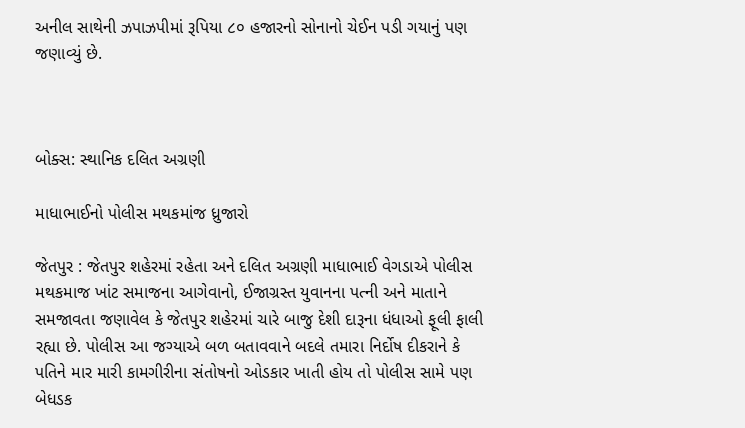અનીલ સાથેની ઝપાઝપીમાં રૂપિયા ૮૦ હજારનો સોનાનો ચેઈન પડી ગયાનું પણ જણાવ્યું છે.



બોક્સ: સ્થાનિક દલિત અગ્રણી

માધાભાઈનો પોલીસ મથકમાંજ ધ્રુજારો

જેતપુર : જેતપુર શહેરમાં રહેતા અને દલિત અગ્રણી માધાભાઈ વેગડાએ પોલીસ મથકમાજ ખાંટ સમાજના આગેવાનો, ઈજાગ્રસ્ત યુવાનના પત્ની અને માતાને સમજાવતા જણાવેલ કે જેતપુર શહેરમાં ચારે બાજુ દેશી દારૂના ધંધાઓ ફૂલી ફાલી રહ્યા છે. પોલીસ આ જગ્યાએ બળ બતાવવાને બદલે તમારા નિર્દોષ દીકરાને કે પતિને માર મારી કામગીરીના સંતોષનો ઓડકાર ખાતી હોય તો પોલીસ સામે પણ બેધડક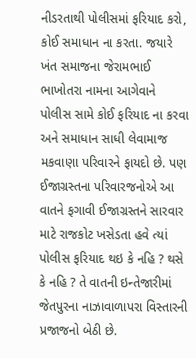નીડરતાથી પોલીસમાં ફરિયાદ કરો, કોઈ સમાધાન ના કરતા. જયારે ખંત સમાજના જેરામભાઈ ભાખોતરા નામના આગેવાને પોલીસ સામે કોઈ ફરિયાદ ના કરવા અને સમાધાન સાધી લેવામાજ મકવાણા પરિવારને ફાયદો છે. પણ ઈજાગ્રસ્તના પરિવારજનોએ આ વાતને ફગાવી ઈજાગ્રસ્તને સારવાર માટે રાજકોટ ખસેડતા હવે ત્યાં પોલીસ ફરિયાદ થઇ કે નહિ ? થસે કે નહિ ? તે વાતની ઇન્તેજારીમાં જેતપુરના નાઝાવાળાપરા વિસ્તારની પ્રજાજનો બેઠી છે.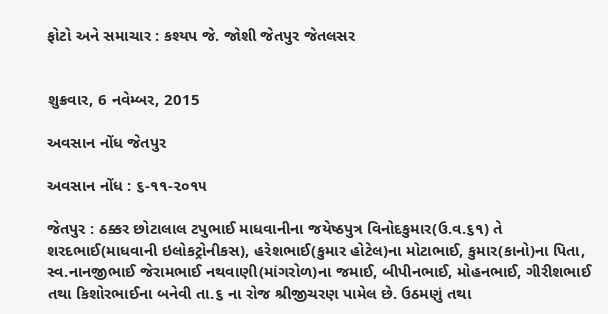ફોટો અને સમાચાર : કશ્યપ જે. જોશી જેતપુર જેતલસર


શુક્રવાર, 6 નવેમ્બર, 2015

અવસાન નોંધ જેતપુર

અવસાન નોંધ : ૬-૧૧-૨૦૧૫

જેતપુર : ઠક્કર છોટાલાલ ટપુભાઈ માધવાનીના જયેષ્ઠપુત્ર વિનોદકુમાર(ઉ.વ.૬૧) તે શરદભાઈ(માધવાની ઇલોકટ્રોનીકસ), હરેશભાઈ(કુમાર હોટેલ)ના મોટાભાઈ, કુમાર(કાનો)ના પિતા, સ્વ.નાનજીભાઈ જેરામભાઈ નથવાણી(માંગરોળ)ના જમાઈ, બીપીનભાઈ, મોહનભાઈ, ગીરીશભાઈ તથા કિશોરભાઈના બનેવી તા.૬ ના રોજ શ્રીજીચરણ પામેલ છે. ઉઠમણું તથા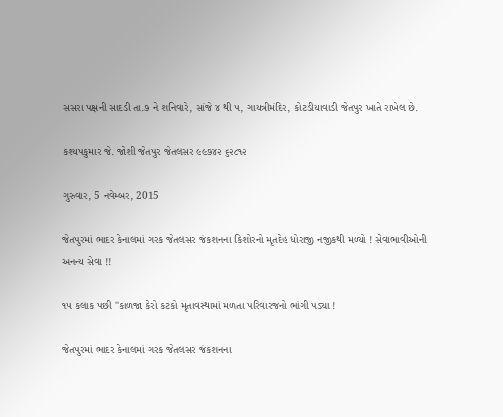સસરા પક્ષની સાદડી તા.૭ ને શનિવારે, સાંજે ૪ થી ૫, ગાયત્રીમંદિર, કોટડીયાવાડી જેતપુર ખાતે રાખેલ છે.

કશ્યપકુમાર જે. જોશી જેતપુર જેતલસર ૯૯૭૪૨ ૬૨૮૧૨

ગુરુવાર, 5 નવેમ્બર, 2015

જેતપુરમાં ભાદર કેનાલમાં ગરક જેતલસર જંકશનના કિશોરનો મૃતદેહ ધોરાજી નજીકથી મળ્યો ! સેવાભાવીઓની અનન્ય સેવા !!

૧૫ કલાક પછી ''કાળજા કેરો કટકો મૃતાવસ્થામાં મળતા પરિવારજનો ભાંગી પડ્યા !

જેતપુરમાં ભાદર કેનાલમાં ગરક જેતલસર જંકશનના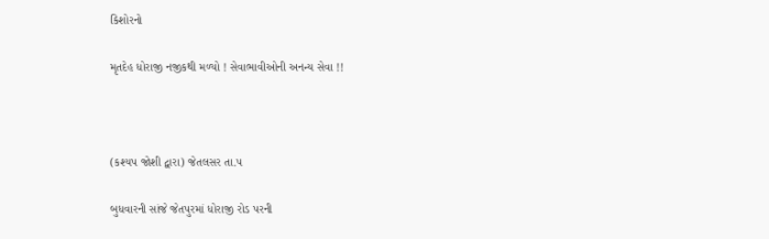કિશોરનો

મૃતદેહ ધોરાજી નજીકથી મળ્યો ! સેવાભાવીઓની અનન્ય સેવા !!



(કશ્યપ જોશી દ્વારા) જેતલસર તા.૫

બુધવારની સાંજે જેતપુરમાં ધોરાજી રોડ પરની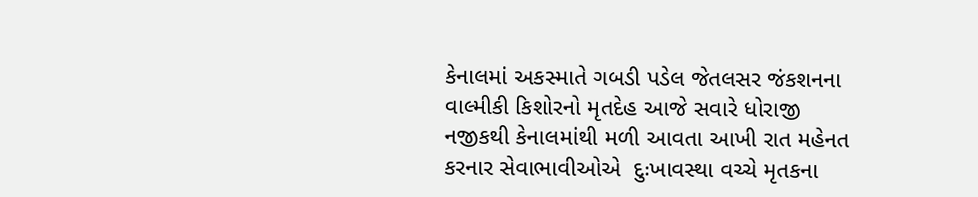કેનાલમાં અકસ્માતે ગબડી પડેલ જેતલસર જંકશનના વાલ્મીકી કિશોરનો મૃતદેહ આજે સવારે ધોરાજી નજીકથી કેનાલમાંથી મળી આવતા આખી રાત મહેનત કરનાર સેવાભાવીઓએ  દુઃખાવસ્થા વચ્ચે મૃતકના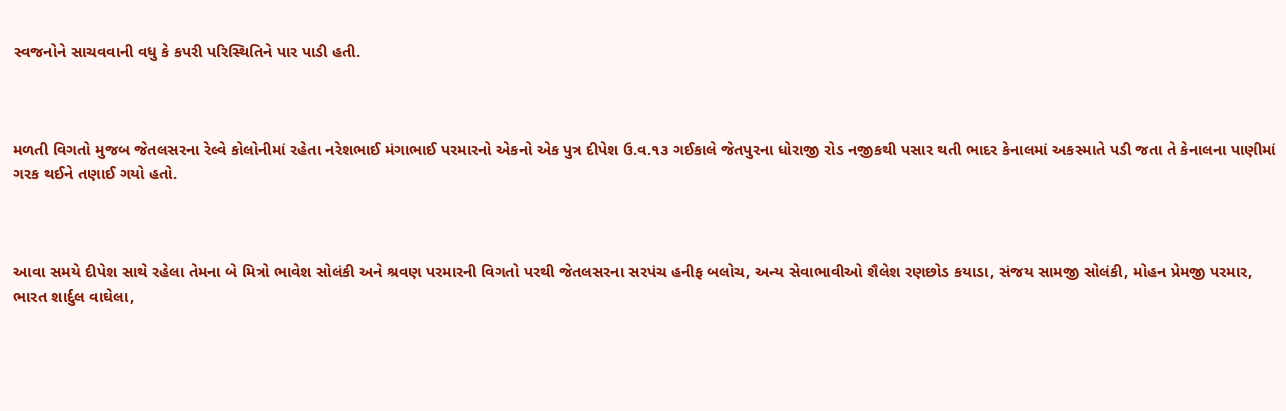સ્વજનોને સાચવવાની વધુ કે કપરી પરિસ્થિતિને પાર પાડી હતી.



મળતી વિગતો મુજબ જેતલસરના રેલ્વે કોલોનીમાં રહેતા નરેશભાઈ મંગાભાઈ પરમારનો એકનો એક પુત્ર દીપેશ ઉ.વ.૧૩ ગઈકાલે જેતપુરના ધોરાજી રોડ નજીકથી પસાર થતી ભાદર કેનાલમાં અકસ્માતે પડી જતા તે કેનાલના પાણીમાં ગરક થઈને તણાઈ ગયો હતો.



આવા સમયે દીપેશ સાથે રહેલા તેમના બે મિત્રો ભાવેશ સોલંકી અને શ્રવણ પરમારની વિગતો પરથી જેતલસરના સરપંચ હનીફ બલોચ, અન્ય સેવાભાવીઓ શૈલેશ રણછોડ કયાડા, સંજય સામજી સોલંકી, મોહન પ્રેમજી પરમાર, ભારત શાર્દુલ વાઘેલા,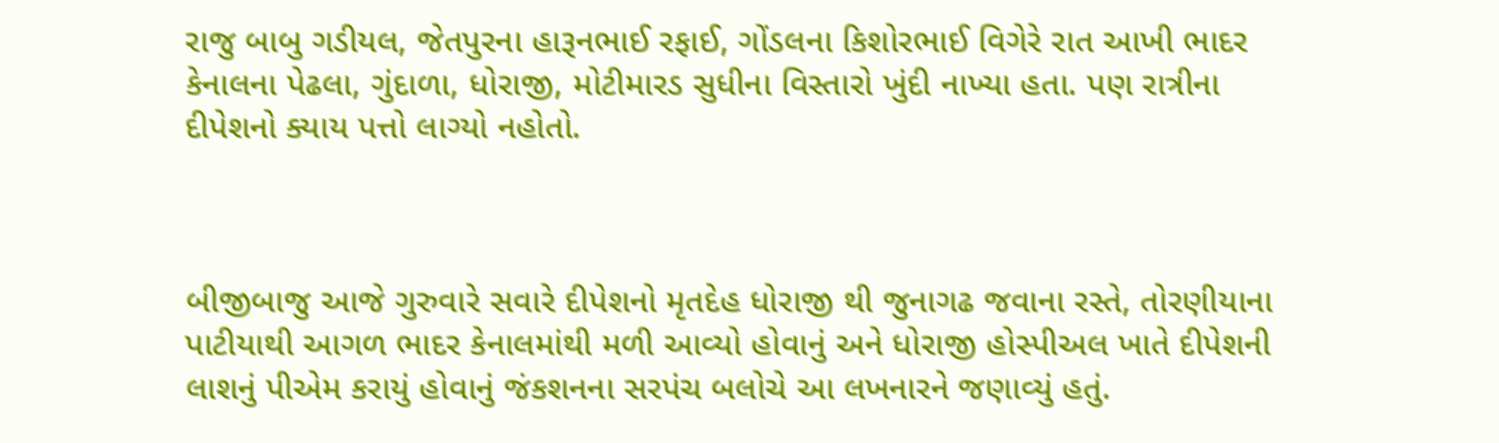રાજુ બાબુ ગડીયલ, જેતપુરના હારૂનભાઈ રફાઈ, ગોંડલના કિશોરભાઈ વિગેરે રાત આખી ભાદર કેનાલના પેઢલા, ગુંદાળા, ધોરાજી, મોટીમારડ સુધીના વિસ્તારો ખુંદી નાખ્યા હતા. પણ રાત્રીના દીપેશનો ક્યાય પત્તો લાગ્યો નહોતો.



બીજીબાજુ આજે ગુરુવારે સવારે દીપેશનો મૃતદેહ ધોરાજી થી જુનાગઢ જવાના રસ્તે, તોરણીયાના પાટીયાથી આગળ ભાદર કેનાલમાંથી મળી આવ્યો હોવાનું અને ધોરાજી હોસ્પીઅલ ખાતે દીપેશની લાશનું પીએમ કરાયું હોવાનું જંકશનના સરપંચ બલોચે આ લખનારને જણાવ્યું હતું.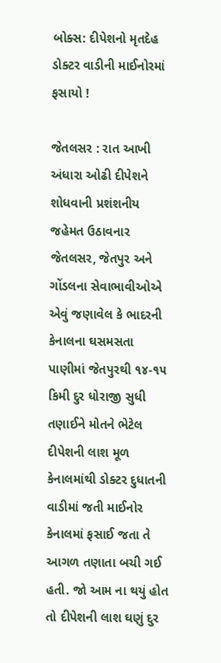બોક્સ: દીપેશનો મૃતદેહ ડોક્ટર વાડીની માઈનોરમાં ફસાયો !

જેતલસર : રાત આખી અંધારા ઓઢી દીપેશને શોધવાની પ્રશંશનીય જહેમત ઉઠાવનાર જેતલસર, જેતપુર અને ગોંડલના સેવાભાવીઓએ એવું જણાવેલ કે ભાદરની કેનાલના ઘસમસતા પાણીમાં જેતપુરથી ૧૪-૧૫ કિમી દુર ધોરાજી સુધી તણાઈને મોતને ભેટેલ દીપેશની લાશ મૂળ કેનાલમાંથી ડોક્ટર દુધાતની વાડીમાં જતી માઈનોર કેનાલમાં ફસાઈ જતા તે આગળ તણાતા બચી ગઈ હતી. જો આમ ના થયું હોત તો દીપેશની લાશ ઘણું દુર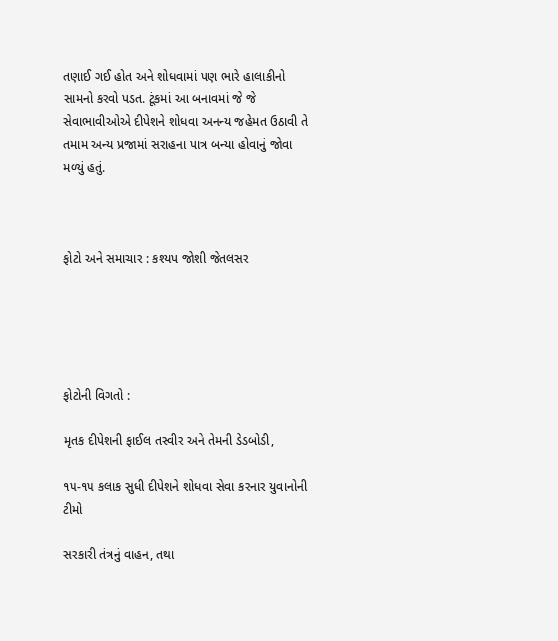તણાઈ ગઈ હોત અને શોધવામાં પણ ભારે હાલાકીનો સામનો કરવો પડત. ટૂંકમાં આ બનાવમાં જે જે સેવાભાવીઓએ દીપેશને શોધવા અનન્ય જહેમત ઉઠાવી તે તમામ અન્ય પ્રજામાં સરાહના પાત્ર બન્યા હોવાનું જોવા મળ્યું હતું.



ફોટો અને સમાચાર : કશ્યપ જોશી જેતલસર





ફોટોની વિગતો :

મૃતક દીપેશની ફાઈલ તસ્વીર અને તેમની ડેડબોડી,

૧૫-૧૫ કલાક સુધી દીપેશને શોધવા સેવા કરનાર યુવાનોની ટીમો

સરકારી તંત્રનું વાહન, તથા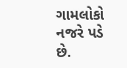ગામલોકો નજરે પડે છે.